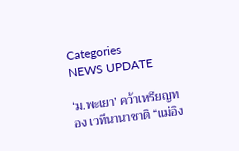Categories
NEWS UPDATE

‘ม.พะเยา’ คว้าเหรียญทอง เวทีนานาชาติ “แม่อิง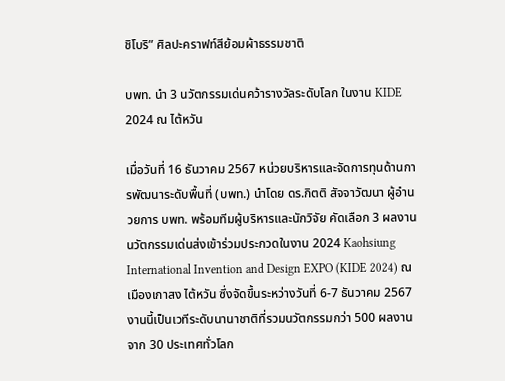ชิโบริ” ศิลปะคราฟท์สีย้อมผ้าธรรมชาติ

บพท. นำ 3 นวัตกรรมเด่นคว้ารางวัลระดับโลก ในงาน KIDE 2024 ณ ไต้หวัน

เมื่อวันที่ 16 ธันวาคม 2567 หน่วยบริหารและจัดการทุนด้านการพัฒนาระดับพื้นที่ (บพท.) นำโดย ดร.กิตติ สัจจาวัฒนา ผู้อำนวยการ บพท. พร้อมทีมผู้บริหารและนักวิจัย คัดเลือก 3 ผลงานนวัตกรรมเด่นส่งเข้าร่วมประกวดในงาน 2024 Kaohsiung International Invention and Design EXPO (KIDE 2024) ณ เมืองเกาสง ไต้หวัน ซึ่งจัดขึ้นระหว่างวันที่ 6-7 ธันวาคม 2567 งานนี้เป็นเวทีระดับนานาชาติที่รวมนวัตกรรมกว่า 500 ผลงานจาก 30 ประเทศทั่วโลก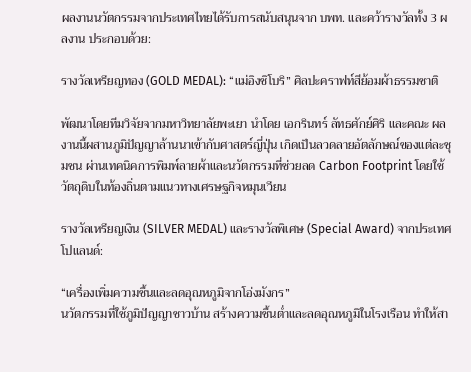ผลงานนวัตกรรมจากประเทศไทยได้รับการสนับสนุนจาก บพท. และคว้ารางวัลทั้ง 3 ผลงาน ประกอบด้วย:

รางวัลเหรียญทอง (GOLD MEDAL): “แม่อิงชิโบริ” ศิลปะคราฟท์สีย้อมผ้าธรรมชาติ

พัฒนาโดยทีมวิจัยจากมหาวิทยาลัยพะเยา นำโดย เอกรินทร์ ลัทธศักย์ศิริ และคณะ ผลงานนี้ผสานภูมิปัญญาล้านนาเข้ากับศาสตร์ญี่ปุ่น เกิดเป็นลวดลายอัตลักษณ์ของแต่ละชุมชน ผ่านเทคนิคการพิมพ์ลายผ้าและนวัตกรรมที่ช่วยลด Carbon Footprint โดยใช้วัตถุดิบในท้องถิ่นตามแนวทางเศรษฐกิจหมุนเวียน

รางวัลเหรียญเงิน (SILVER MEDAL) และรางวัลพิเศษ (Special Award) จากประเทศโปแลนด์:

“เครื่องเพิ่มความชื้นและลดอุณหภูมิจากโอ่งมังกร”
นวัตกรรมที่ใช้ภูมิปัญญาชาวบ้าน สร้างความชื้นต่ำและลดอุณหภูมิในโรงเรือน ทำให้สา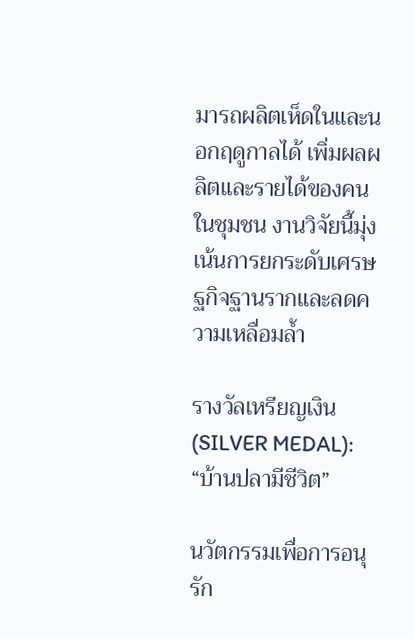มารถผลิตเห็ดในและนอกฤดูกาลได้ เพิ่มผลผลิตและรายได้ของคนในชุมชน งานวิจัยนี้มุ่งเน้นการยกระดับเศรษฐกิจฐานรากและลดความเหลื่อมล้ำ

รางวัลเหรียญเงิน (SILVER MEDAL): “บ้านปลามีชีวิต”

นวัตกรรมเพื่อการอนุรัก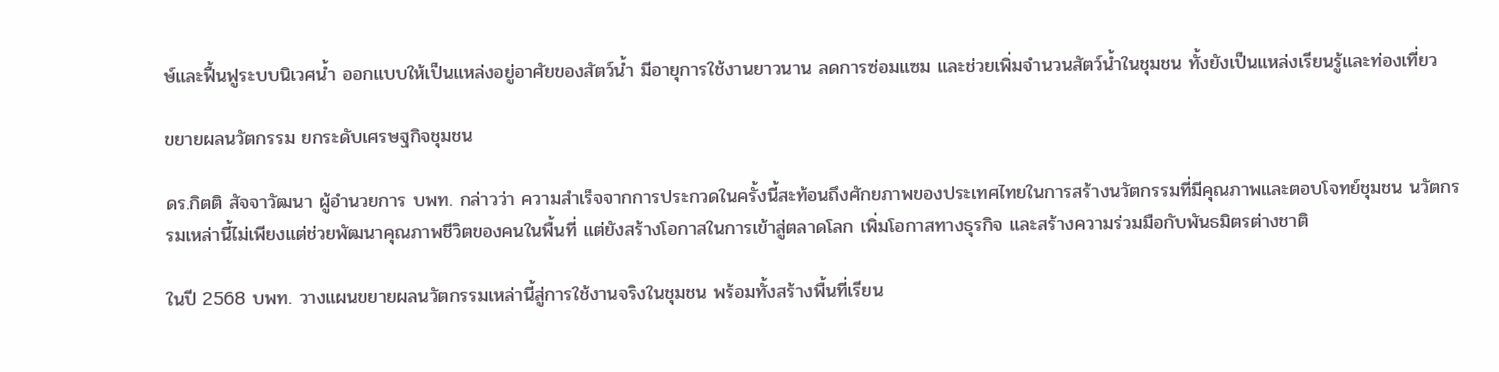ษ์และฟื้นฟูระบบนิเวศน้ำ ออกแบบให้เป็นแหล่งอยู่อาศัยของสัตว์น้ำ มีอายุการใช้งานยาวนาน ลดการซ่อมแซม และช่วยเพิ่มจำนวนสัตว์น้ำในชุมชน ทั้งยังเป็นแหล่งเรียนรู้และท่องเที่ยว

ขยายผลนวัตกรรม ยกระดับเศรษฐกิจชุมชน

ดร.กิตติ สัจจาวัฒนา ผู้อำนวยการ บพท. กล่าวว่า ความสำเร็จจากการประกวดในครั้งนี้สะท้อนถึงศักยภาพของประเทศไทยในการสร้างนวัตกรรมที่มีคุณภาพและตอบโจทย์ชุมชน นวัตกรรมเหล่านี้ไม่เพียงแต่ช่วยพัฒนาคุณภาพชีวิตของคนในพื้นที่ แต่ยังสร้างโอกาสในการเข้าสู่ตลาดโลก เพิ่มโอกาสทางธุรกิจ และสร้างความร่วมมือกับพันธมิตรต่างชาติ

ในปี 2568 บพท. วางแผนขยายผลนวัตกรรมเหล่านี้สู่การใช้งานจริงในชุมชน พร้อมทั้งสร้างพื้นที่เรียน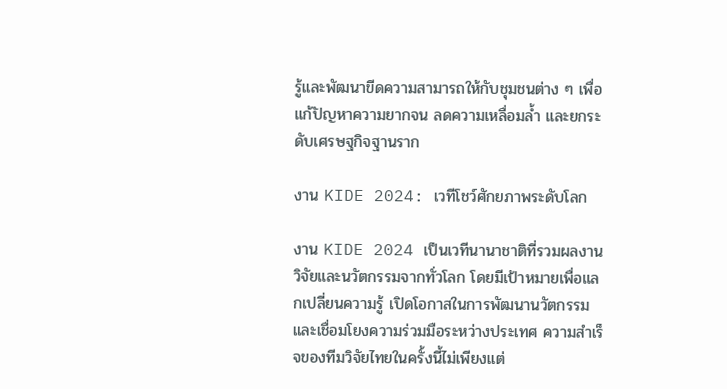รู้และพัฒนาขีดความสามารถให้กับชุมชนต่าง ๆ เพื่อแก้ปัญหาความยากจน ลดความเหลื่อมล้ำ และยกระดับเศรษฐกิจฐานราก

งาน KIDE 2024: เวทีโชว์ศักยภาพระดับโลก

งาน KIDE 2024 เป็นเวทีนานาชาติที่รวมผลงานวิจัยและนวัตกรรมจากทั่วโลก โดยมีเป้าหมายเพื่อแลกเปลี่ยนความรู้ เปิดโอกาสในการพัฒนานวัตกรรม และเชื่อมโยงความร่วมมือระหว่างประเทศ ความสำเร็จของทีมวิจัยไทยในครั้งนี้ไม่เพียงแต่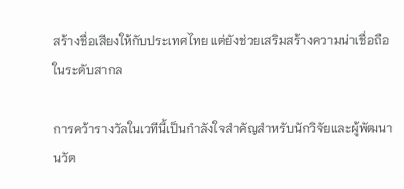สร้างชื่อเสียงให้กับประเทศไทย แต่ยังช่วยเสริมสร้างความน่าเชื่อถือในระดับสากล

การคว้ารางวัลในเวทีนี้เป็นกำลังใจสำคัญสำหรับนักวิจัยและผู้พัฒนานวัต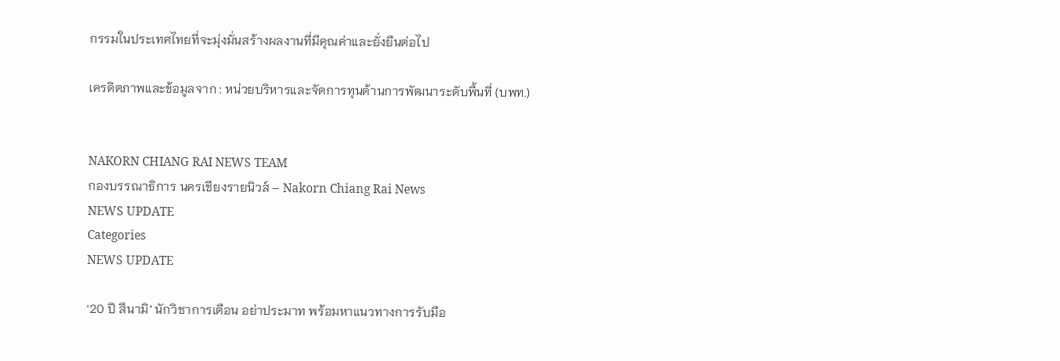กรรมในประเทศไทยที่จะมุ่งมั่นสร้างผลงานที่มีคุณค่าและยั่งยืนต่อไป

เครดิตภาพและข้อมูลจาก : หน่วยบริหารและจัดการทุนด้านการพัฒนาระดับพื้นที่ (บพท.)


NAKORN CHIANG RAI NEWS TEAM
กองบรรณาธิการ นครเชียงรายนิวส์ – Nakorn Chiang Rai News
NEWS UPDATE
Categories
NEWS UPDATE

‘20 ปี สึนามิ’ นักวิชาการเตือน อย่าประมาท พร้อมหาแนวทางการรับมือ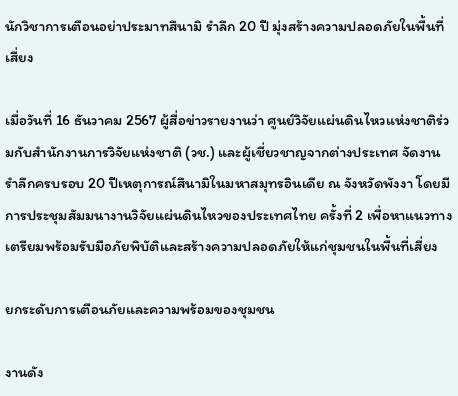นักวิชาการเตือนอย่าประมาทสึนามิ รำลึก 20 ปี มุ่งสร้างความปลอดภัยในพื้นที่เสี่ยง

เมื่อวันที่ 16 ธันวาคม 2567 ผู้สื่อข่าวรายงานว่า ศูนย์วิจัยแผ่นดินไหวแห่งชาติร่วมกับสำนักงานการวิจัยแห่งชาติ (วช.) และผู้เชี่ยวชาญจากต่างประเทศ จัดงานรำลึกครบรอบ 20 ปีเหตุการณ์สึนามิในมหาสมุทรอินเดีย ณ จังหวัดพังงา โดยมีการประชุมสัมมนางานวิจัยแผ่นดินไหวของประเทศไทย ครั้งที่ 2 เพื่อหาแนวทางเตรียมพร้อมรับมือภัยพิบัติและสร้างความปลอดภัยให้แก่ชุมชนในพื้นที่เสี่ยง

ยกระดับการเตือนภัยและความพร้อมของชุมชน

งานดัง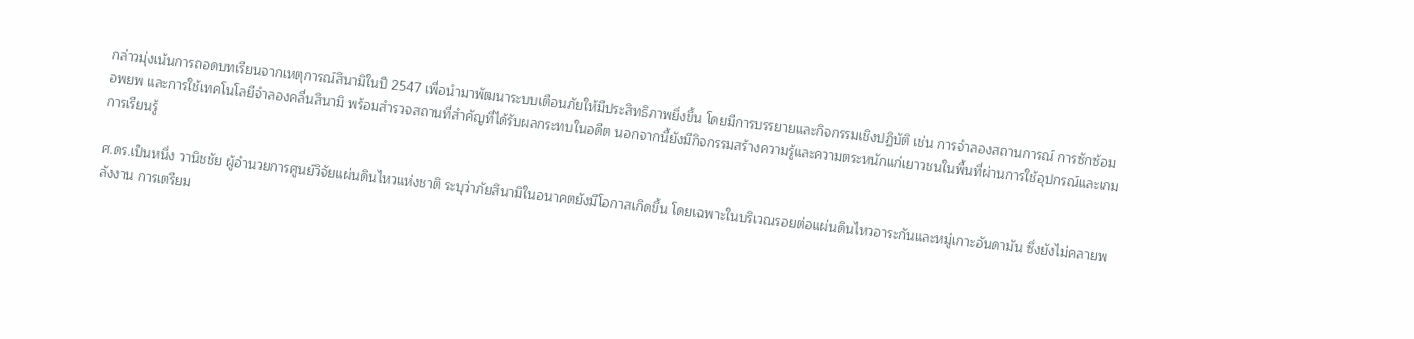กล่าวมุ่งเน้นการถอดบทเรียนจากเหตุการณ์สึนามิในปี 2547 เพื่อนำมาพัฒนาระบบเตือนภัยให้มีประสิทธิภาพยิ่งขึ้น โดยมีการบรรยายและกิจกรรมเชิงปฏิบัติ เช่น การจำลองสถานการณ์ การซักซ้อมอพยพ และการใช้เทคโนโลยีจำลองคลื่นสึนามิ พร้อมสำรวจสถานที่สำคัญที่ได้รับผลกระทบในอดีต นอกจากนี้ยังมีกิจกรรมสร้างความรู้และความตระหนักแก่เยาวชนในพื้นที่ผ่านการใช้อุปกรณ์และเกมการเรียนรู้

ศ.ดร.เป็นหนึ่ง วานิชชัย ผู้อำนวยการศูนย์วิจัยแผ่นดินไหวแห่งชาติ ระบุว่าภัยสึนามิในอนาคตยังมีโอกาสเกิดขึ้น โดยเฉพาะในบริเวณรอยต่อแผ่นดินไหวอาระกันและหมู่เกาะอันดามัน ซึ่งยังไม่คลายพลังงาน การเตรียม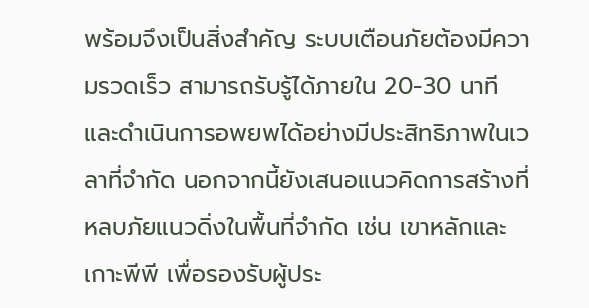พร้อมจึงเป็นสิ่งสำคัญ ระบบเตือนภัยต้องมีความรวดเร็ว สามารถรับรู้ได้ภายใน 20-30 นาที และดำเนินการอพยพได้อย่างมีประสิทธิภาพในเวลาที่จำกัด นอกจากนี้ยังเสนอแนวคิดการสร้างที่หลบภัยแนวดิ่งในพื้นที่จำกัด เช่น เขาหลักและเกาะพีพี เพื่อรองรับผู้ประ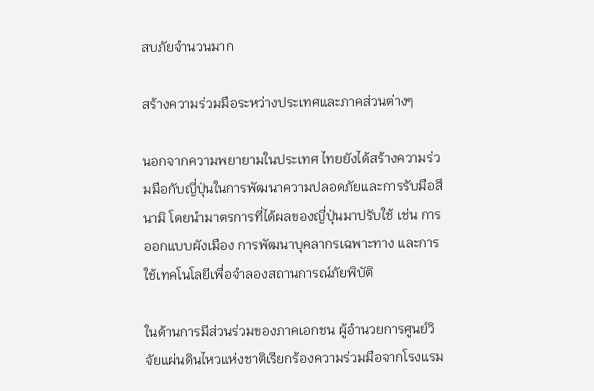สบภัยจำนวนมาก

สร้างความร่วมมือระหว่างประเทศและภาคส่วนต่างๆ

นอกจากความพยายามในประเทศ ไทยยังได้สร้างความร่วมมือกับญี่ปุ่นในการพัฒนาความปลอดภัยและการรับมือสึนามิ โดยนำมาตรการที่ได้ผลของญี่ปุ่นมาปรับใช้ เช่น การออกแบบผังเมือง การพัฒนาบุคลากรเฉพาะทาง และการใช้เทคโนโลยีเพื่อจำลองสถานการณ์ภัยพิบัติ

ในด้านการมีส่วนร่วมของภาคเอกชน ผู้อำนวยการศูนย์วิจัยแผ่นดินไหวแห่งชาติเรียกร้องความร่วมมือจากโรงแรม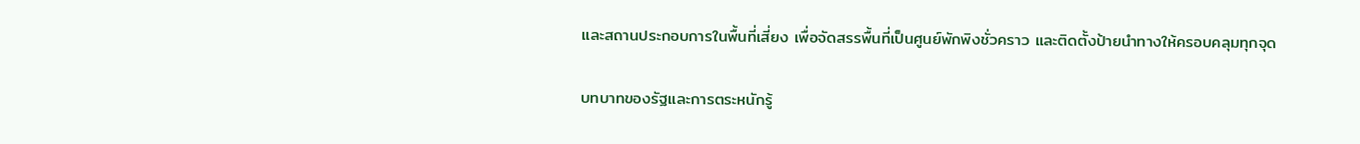และสถานประกอบการในพื้นที่เสี่ยง เพื่อจัดสรรพื้นที่เป็นศูนย์พักพิงชั่วคราว และติดตั้งป้ายนำทางให้ครอบคลุมทุกจุด

บทบาทของรัฐและการตระหนักรู้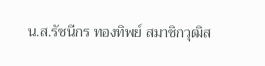น.ส.รัชนีกร ทองทิพย์ สมาชิกวุฒิส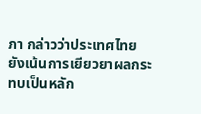ภา กล่าวว่าประเทศไทยยังเน้นการเยียวยาผลกระทบเป็นหลัก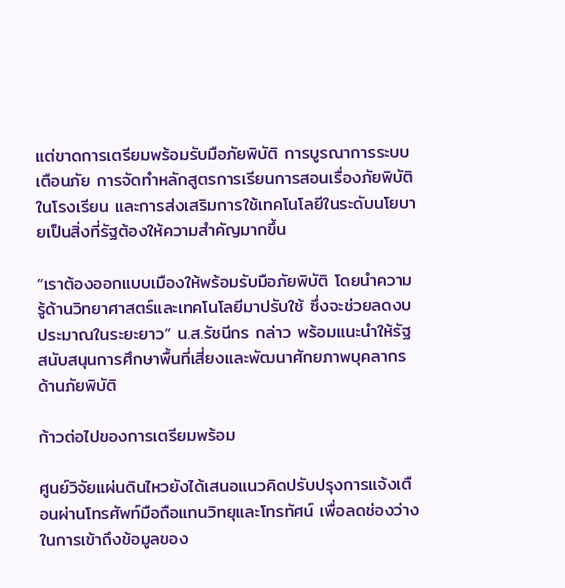แต่ขาดการเตรียมพร้อมรับมือภัยพิบัติ การบูรณาการระบบเตือนภัย การจัดทำหลักสูตรการเรียนการสอนเรื่องภัยพิบัติในโรงเรียน และการส่งเสริมการใช้เทคโนโลยีในระดับนโยบายเป็นสิ่งที่รัฐต้องให้ความสำคัญมากขึ้น

“เราต้องออกแบบเมืองให้พร้อมรับมือภัยพิบัติ โดยนำความรู้ด้านวิทยาศาสตร์และเทคโนโลยีมาปรับใช้ ซึ่งจะช่วยลดงบประมาณในระยะยาว” น.ส.รัชนีกร กล่าว พร้อมแนะนำให้รัฐสนับสนุนการศึกษาพื้นที่เสี่ยงและพัฒนาศักยภาพบุคลากรด้านภัยพิบัติ

ก้าวต่อไปของการเตรียมพร้อม

ศูนย์วิจัยแผ่นดินไหวยังได้เสนอแนวคิดปรับปรุงการแจ้งเตือนผ่านโทรศัพท์มือถือแทนวิทยุและโทรทัศน์ เพื่อลดช่องว่างในการเข้าถึงข้อมูลของ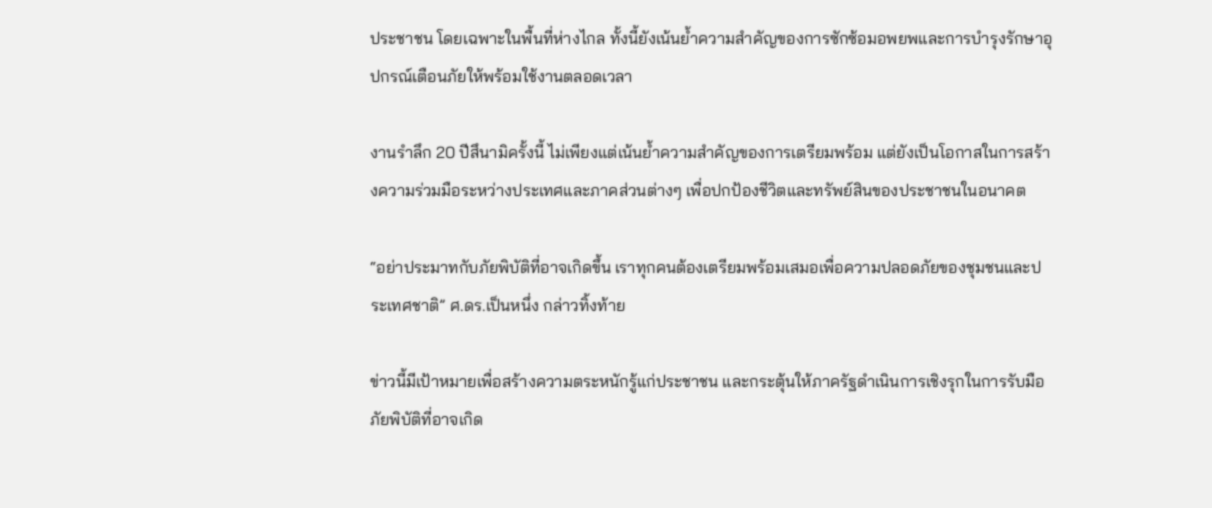ประชาชน โดยเฉพาะในพื้นที่ห่างไกล ทั้งนี้ยังเน้นย้ำความสำคัญของการซักซ้อมอพยพและการบำรุงรักษาอุปกรณ์เตือนภัยให้พร้อมใช้งานตลอดเวลา

งานรำลึก 20 ปีสึนามิครั้งนี้ ไม่เพียงแต่เน้นย้ำความสำคัญของการเตรียมพร้อม แต่ยังเป็นโอกาสในการสร้างความร่วมมือระหว่างประเทศและภาคส่วนต่างๆ เพื่อปกป้องชีวิตและทรัพย์สินของประชาชนในอนาคต

“อย่าประมาทกับภัยพิบัติที่อาจเกิดขึ้น เราทุกคนต้องเตรียมพร้อมเสมอเพื่อความปลอดภัยของชุมชนและประเทศชาติ” ศ.ดร.เป็นหนึ่ง กล่าวทิ้งท้าย

ข่าวนี้มีเป้าหมายเพื่อสร้างความตระหนักรู้แก่ประชาชน และกระตุ้นให้ภาครัฐดำเนินการเชิงรุกในการรับมือภัยพิบัติที่อาจเกิด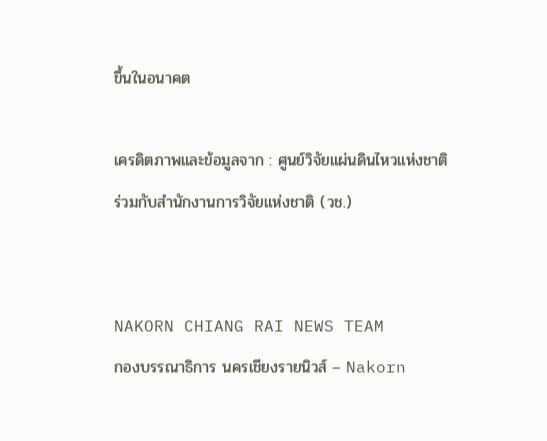ขึ้นในอนาคต

เครดิตภาพและข้อมูลจาก : ศูนย์วิจัยแผ่นดินไหวแห่งชาติร่วมกับสำนักงานการวิจัยแห่งชาติ (วช.)


NAKORN CHIANG RAI NEWS TEAM
กองบรรณาธิการ นครเชียงรายนิวส์ – Nakorn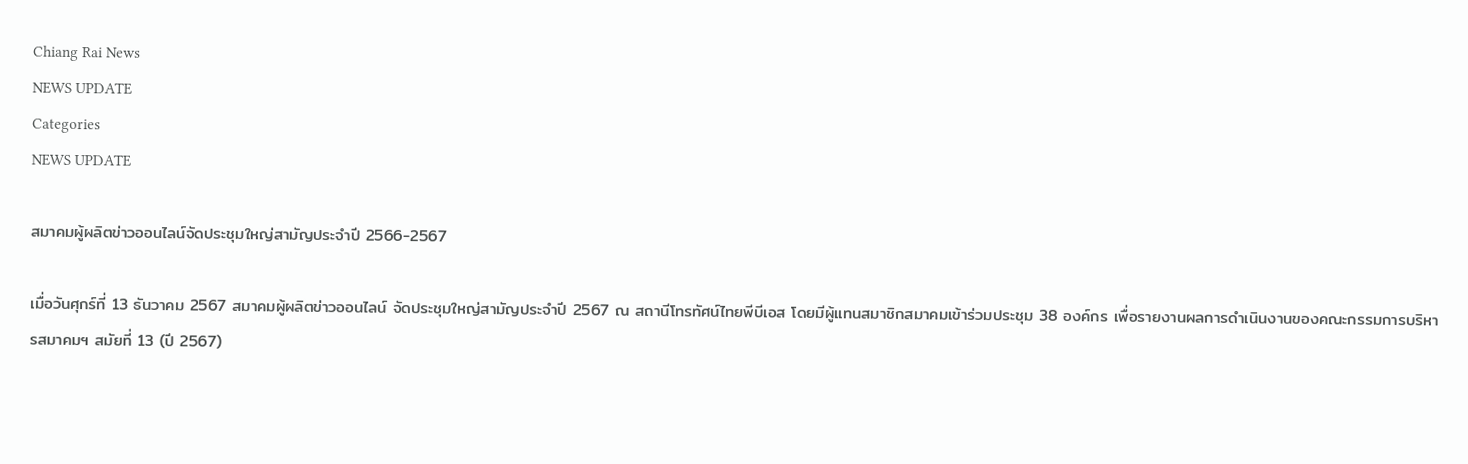Chiang Rai News
NEWS UPDATE
Categories
NEWS UPDATE

สมาคมผู้ผลิตข่าวออนไลน์จัดประชุมใหญ่สามัญประจำปี 2566-2567

เมื่อวันศุกร์ที่ 13 ธันวาคม 2567 สมาคมผู้ผลิตข่าวออนไลน์ จัดประชุมใหญ่สามัญประจำปี 2567 ณ สถานีโทรทัศน์ไทยพีบีเอส โดยมีผู้แทนสมาชิกสมาคมเข้าร่วมประชุม 38 องค์กร เพื่อรายงานผลการดำเนินงานของคณะกรรมการบริหารสมาคมฯ สมัยที่ 13 (ปี 2567)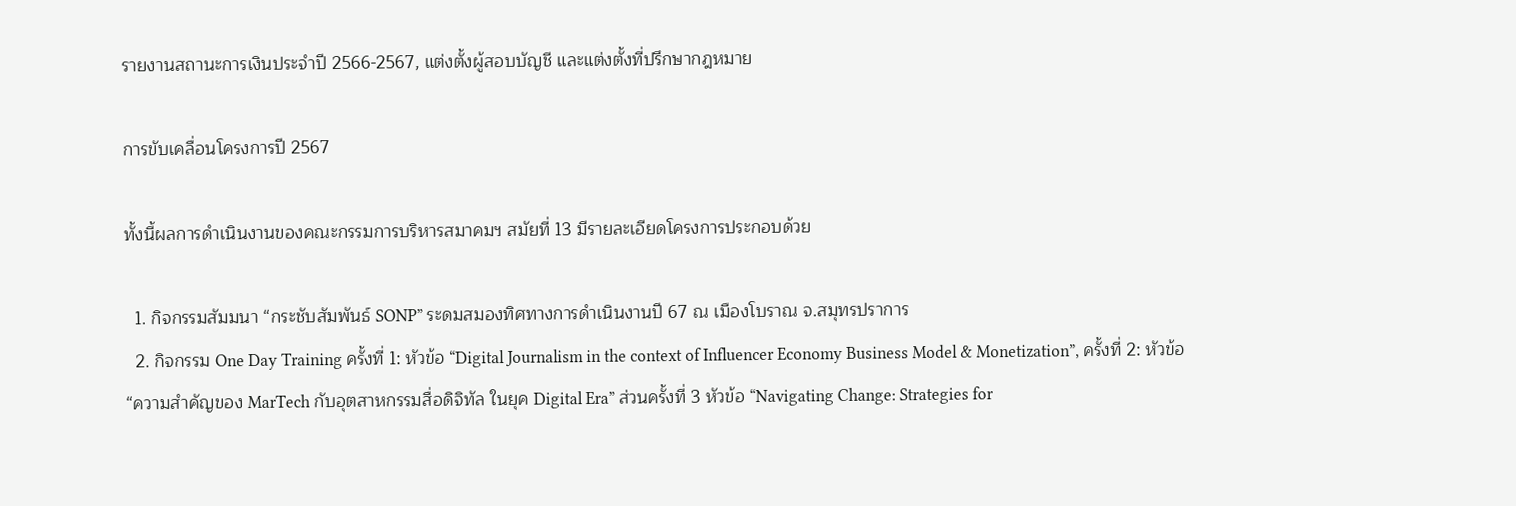รายงานสถานะการเงินประจำปี 2566-2567, แต่งตั้งผู้สอบบัญชี และแต่งตั้งที่ปรึกษากฎหมาย

การขับเคลื่อนโครงการปี 2567

ทั้งนี้ผลการดำเนินงานของคณะกรรมการบริหารสมาคมฯ สมัยที่ 13 มีรายละเอียดโครงการประกอบด้วย

  1. กิจกรรมสัมมนา “กระชับสัมพันธ์ SONP” ระดมสมองทิศทางการดำเนินงานปี 67 ณ เมืองโบราณ จ.สมุทรปราการ
  2. กิจกรรม One Day Training ครั้งที่ 1: หัวข้อ “Digital Journalism in the context of Influencer Economy Business Model & Monetization”, ครั้งที่ 2: หัวข้อ “ความสำคัญของ MarTech กับอุตสาหกรรมสื่อดิจิทัล ในยุค Digital Era” ส่วนครั้งที่ 3 หัวข้อ “Navigating Change: Strategies for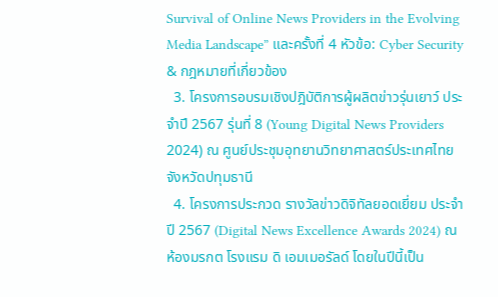Survival of Online News Providers in the Evolving Media Landscape” และครั้งที่ 4 หัวข้อ: Cyber Security & กฎหมายที่เกี่ยวข้อง
  3. โครงการอบรมเชิงปฎิบัติการผู้ผลิตข่าวรุ่นเยาว์ ประจำปี 2567 รุ่นที่ 8 (Young Digital News Providers 2024) ณ ศูนย์ประชุมอุทยานวิทยาศาสตร์ประเทศไทย จังหวัดปทุมธานี
  4. โครงการประกวด รางวัลข่าวดิจิทัลยอดเยี่ยม ประจำปี 2567 (Digital News Excellence Awards 2024) ณ ห้องมรกต โรงแรม ดิ เอมเมอรัลด์ โดยในปีนี้เป็น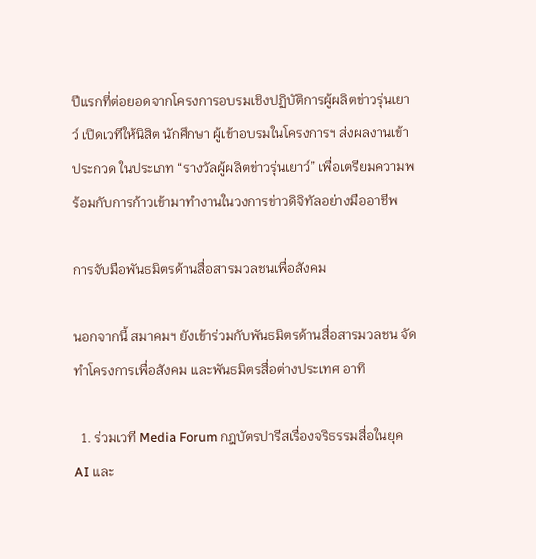ปีแรกที่ต่อยอดจากโครงการอบรมเชิงปฏิบัติการผู้ผลิตข่าวรุ่นเยาว์ เปิดเวทีให้นิสิต นักศึกษา ผู้เข้าอบรมในโครงการฯ ส่งผลงานเข้าประกวด ในประเภท “รางวัลผู้ผลิตข่าวรุ่นเยาว์” เพื่อเตรียมความพร้อมกับการก้าวเข้ามาทำงานในวงการข่าวดิจิทัลอย่างมืออาชีพ

การจับมือพันธมิตรด้านสื่อสารมวลชนเพื่อสังคม

นอกจากนี้ สมาคมฯ ยังเข้าร่วมกับพันธมิตรด้านสื่อสารมวลชน จัดทำโครงการเพื่อสังคม และพันธมิตรสื่อต่างประเทศ อาทิ

  1. ร่วมเวที Media Forum กฎบัตรปารีสเรื่องจริธรรมสื่อในยุค AI และ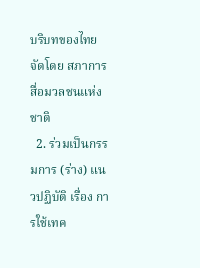บริบทของไทย จัดโดย สภาการสื่อมวลชนแห่งชาติ
  2. ร่วมเป็นกรรมการ (ร่าง) แนวปฏิบัติ เรื่อง การใช้เทค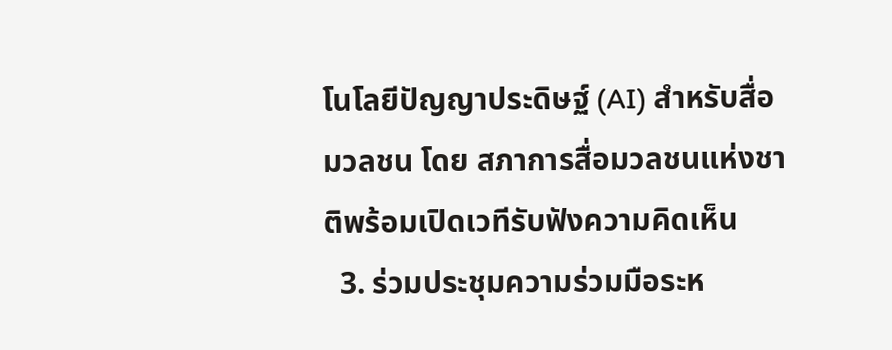โนโลยีปัญญาประดิษฐ์ (AI) สำหรับสื่อมวลชน โดย สภาการสื่อมวลชนแห่งชาติพร้อมเปิดเวทีรับฟังความคิดเห็น
  3. ร่วมประชุมความร่วมมือระห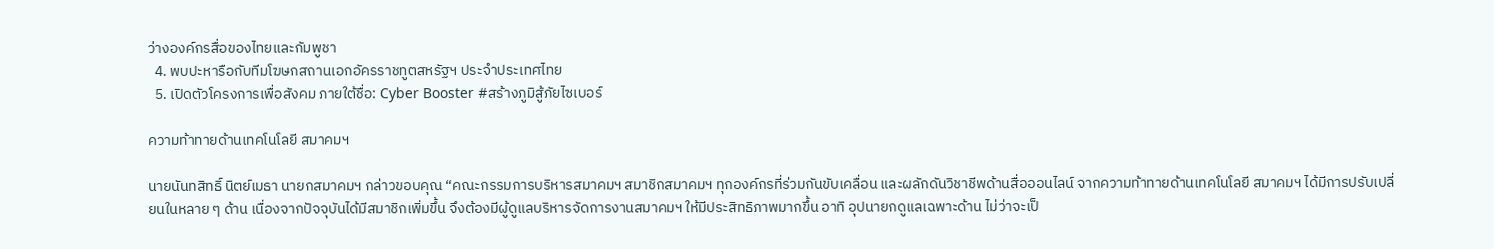ว่างองค์กรสื่อของไทยและกัมพูชา
  4. พบปะหารือกับทีมโฆษกสถานเอกอัครราชทูตสหรัฐฯ ประจำประเทศไทย
  5. เปิดตัวโครงการเพื่อสังคม ภายใต้ชื่อ: Cyber Booster #สร้างภูมิสู้ภัยไซเบอร์

ความท้าทายด้านเทคโนโลยี สมาคมฯ

นายนันทสิทธิ์ นิตย์เมธา นายกสมาคมฯ กล่าวขอบคุณ “คณะกรรมการบริหารสมาคมฯ สมาชิกสมาคมฯ ทุกองค์กรที่ร่วมกันขับเคลื่อน และผลักดันวิชาชีพด้านสื่อออนไลน์ จากความท้าทายด้านเทคโนโลยี สมาคมฯ ได้มีการปรับเปลี่ยนในหลาย ๆ ด้าน เนื่องจากปัจจุบันได้มีสมาชิกเพิ่มขึ้น จึงต้องมีผู้ดูแลบริหารจัดการงานสมาคมฯ ให้มีประสิทธิภาพมากขึ้น อาทิ อุปนายกดูแลเฉพาะด้าน ไม่ว่าจะเป็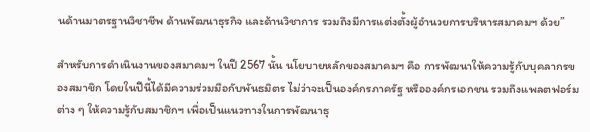นด้านมาตรฐานวิชาชีพ ด้านพัฒนาธุรกิจ และด้านวิชาการ รวมถึงมีการแต่งตั้งผู้อำนวยการบริหารสมาคมฯ ด้วย”

สำหรับการดำเนินงานของสมาคมฯ ในปี 2567 นั้น นโยบายหลักของสมาคมฯ คือ การพัฒนาให้ความรู้กับบุคลากรของสมาชิก โดยในปีนี้ได้มีความร่วมมือกับพันธมิตร ไม่ว่าจะเป็นองค์กรภาครัฐ หรือองค์กรเอกชน รวมถึงแพลตฟอร์มต่าง ๆ ให้ความรู้กับสมาชิกฯ เพื่อเป็นแนวทางในการพัฒนาธุ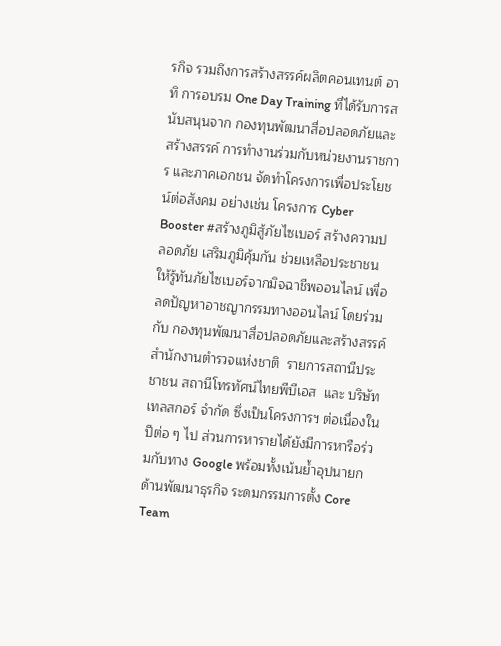รกิจ รวมถึงการสร้างสรรค์ผลิตคอนเทนต์ อาทิ การอบรม One Day Training ที่ได้รับการสนับสนุนจาก กองทุนพัฒนาสื่อปลอดภัยและสร้างสรรค์ การทำงานร่วมกับหน่วยงานราชการ และภาคเอกชน จัดทำโครงการเพื่อประโยชน์ต่อสังคม อย่างเช่น โครงการ Cyber Booster #สร้างภูมิสู้ภัยไซเบอร์ สร้างความปลอดภัย เสริมภูมิคุ้มกัน ช่วยเหลือประชาชนให้รู้ทันภัยไซเบอร์จากมิจฉาชีพออนไลน์ เพื่อลดปัญหาอาชญากรรมทางออนไลน์ โดยร่วมกับ กองทุนพัฒนาสื่อปลอดภัยและสร้างสรรค์  สำนักงานตำรวจแห่งชาติ  รายการสถานีประชาชน สถานีโทรทัศน์ไทยพีบีเอส  และ บริษัท เทลสกอร์ จำกัด ซึ่งเป็นโครงการฯ ต่อเนื่องในปีต่อ ๆ ไป ส่วนการหารายได้ยังมีการหารือร่วมกับทาง Google พร้อมทั้งเน้นย้ำอุปนายกด้านพัฒนาธุรกิจ ระดมกรรมการตั้ง Core Team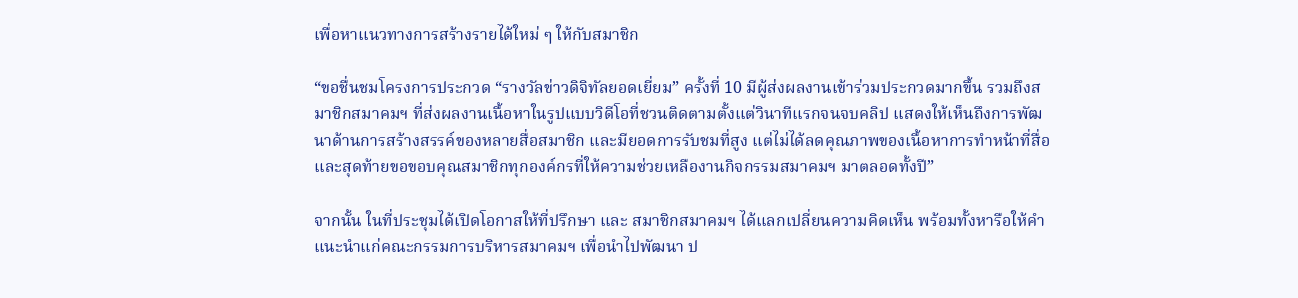เพื่อหาแนวทางการสร้างรายได้ใหม่ ๆ ให้กับสมาชิก

“ขอชื่นชมโครงการประกวด “รางวัลข่าวดิจิทัลยอดเยี่ยม” ครั้งที่ 10 มีผู้ส่งผลงานเข้าร่วมประกวดมากขึ้น รวมถึงสมาชิกสมาคมฯ ที่ส่งผลงานเนื้อหาในรูปแบบวิดีโอที่ชวนติดตามตั้งแต่วินาทีแรกจนจบคลิป แสดงให้เห็นถึงการพัฒนาด้านการสร้างสรรค์ของหลายสื่อสมาชิก และมียอดการรับชมที่สูง แต่ไม่ได้ลดคุณภาพของเนื้อหาการทำหน้าที่สื่อ และสุดท้ายขอขอบคุณสมาชิกทุกองค์กรที่ให้ความช่วยเหลืองานกิจกรรมสมาคมฯ มาตลอดทั้งปี”

จากนั้น ในที่ประชุมได้เปิดโอกาสให้ที่ปรึกษา และ สมาชิกสมาคมฯ ได้แลกเปลี่ยนความคิดเห็น พร้อมทั้งหารือให้คำแนะนำแก่คณะกรรมการบริหารสมาคมฯ เพื่อนำไปพัฒนา ป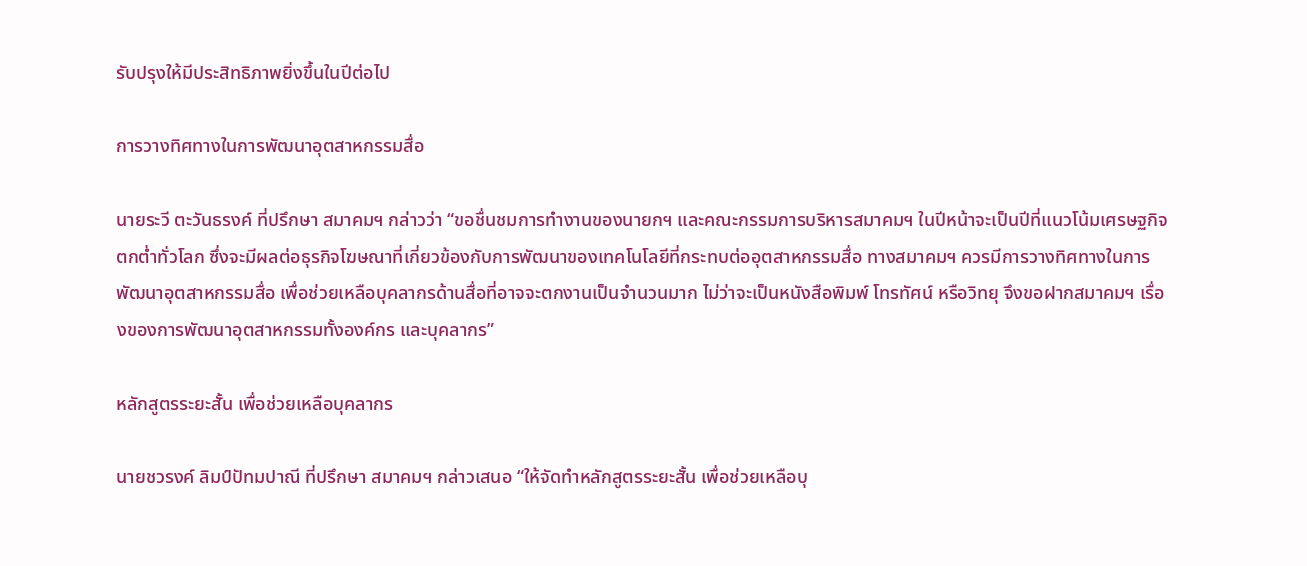รับปรุงให้มีประสิทธิภาพยิ่งขึ้นในปีต่อไป

การวางทิศทางในการพัฒนาอุตสาหกรรมสื่อ

นายระวี ตะวันธรงค์ ที่ปรึกษา สมาคมฯ กล่าวว่า “ขอชื่นชมการทำงานของนายกฯ และคณะกรรมการบริหารสมาคมฯ ในปีหน้าจะเป็นปีที่แนวโน้มเศรษฐกิจตกต่ำทั่วโลก ซึ่งจะมีผลต่อธุรกิจโฆษณาที่เกี่ยวข้องกับการพัฒนาของเทคโนโลยีที่กระทบต่ออุตสาหกรรมสื่อ ทางสมาคมฯ ควรมีการวางทิศทางในการพัฒนาอุตสาหกรรมสื่อ เพื่อช่วยเหลือบุคลากรด้านสื่อที่อาจจะตกงานเป็นจำนวนมาก ไม่ว่าจะเป็นหนังสือพิมพ์ โทรทัศน์ หรือวิทยุ จึงขอฝากสมาคมฯ เรื่องของการพัฒนาอุตสาหกรรมทั้งองค์กร และบุคลากร”

หลักสูตรระยะสั้น เพื่อช่วยเหลือบุคลากร

นายชวรงค์ ลิมป์ปัทมปาณี ที่ปรึกษา สมาคมฯ กล่าวเสนอ “ให้จัดทำหลักสูตรระยะสั้น เพื่อช่วยเหลือบุ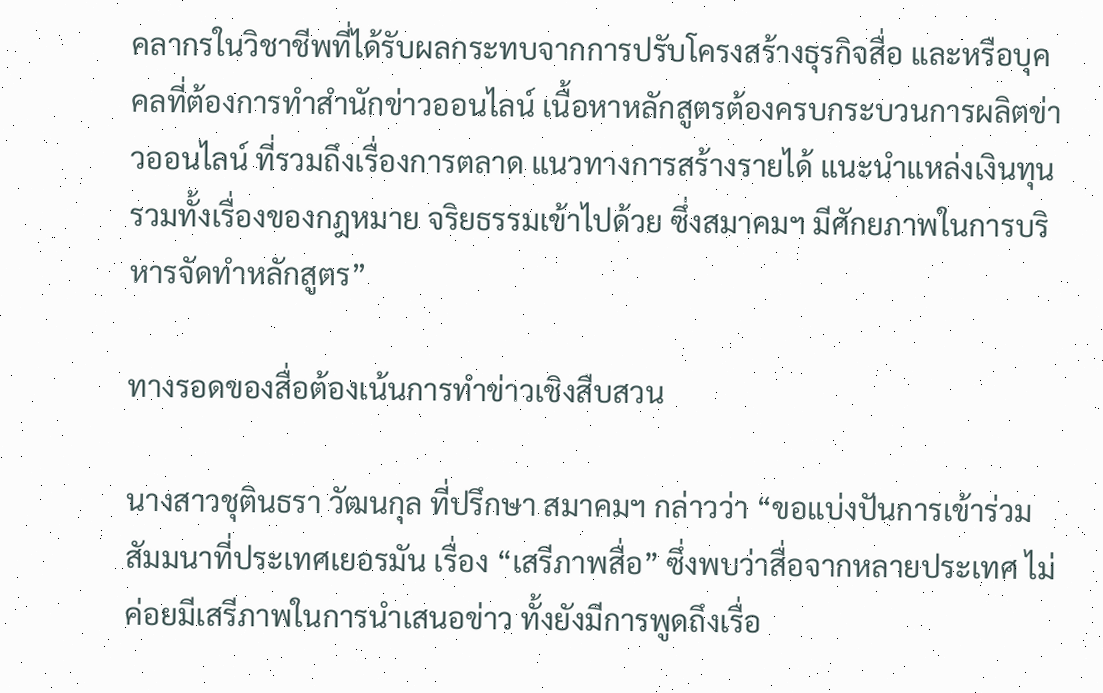คลากรในวิชาชีพที่ได้รับผลกระทบจากการปรับโครงสร้างธุรกิจสื่อ และหรือบุคคลที่ต้องการทำสำนักข่าวออนไลน์ เนื้อหาหลักสูตรต้องครบกระบวนการผลิตข่าวออนไลน์ ที่รวมถึงเรื่องการตลาด แนวทางการสร้างรายได้ แนะนำแหล่งเงินทุน รวมทั้งเรื่องของกฎหมาย จริยธรรมเข้าไปด้วย ซึ่งสมาคมฯ มีศักยภาพในการบริหารจัดทำหลักสูตร”

ทางรอดของสื่อต้องเน้นการทำข่าวเชิงสืบสวน

นางสาวชุตินธรา วัฒนกุล ที่ปรึกษา สมาคมฯ กล่าวว่า “ขอแบ่งปันการเข้าร่วมสัมมนาที่ประเทศเยอรมัน เรื่อง “เสรีภาพสื่อ” ซึ่งพบว่าสื่อจากหลายประเทศ ไม่ค่อยมีเสรีภาพในการนำเสนอข่าว ทั้งยังมีการพูดถึงเรื่อ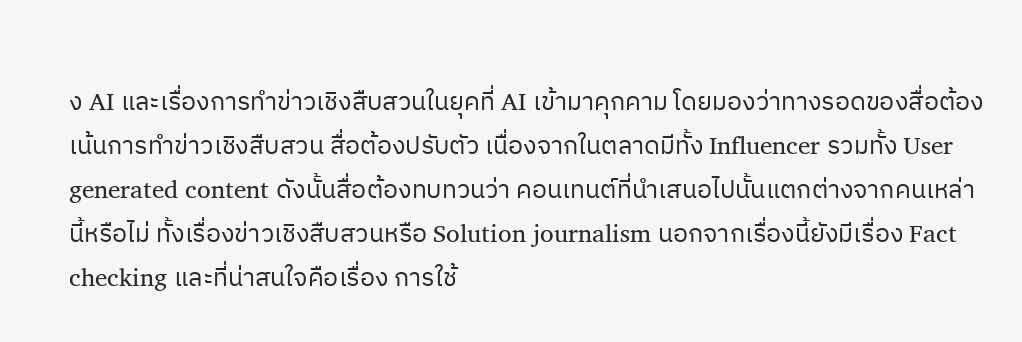ง AI และเรื่องการทำข่าวเชิงสืบสวนในยุคที่ AI เข้ามาคุกคาม โดยมองว่าทางรอดของสื่อต้องเน้นการทำข่าวเชิงสืบสวน สื่อต้องปรับตัว เนื่องจากในตลาดมีทั้ง Influencer รวมทั้ง User generated content ดังนั้นสื่อต้องทบทวนว่า คอนเทนต์ที่นำเสนอไปนั้นแตกต่างจากคนเหล่านี้หรือไม่ ทั้งเรื่องข่าวเชิงสืบสวนหรือ Solution journalism นอกจากเรื่องนี้ยังมีเรื่อง Fact checking และที่น่าสนใจคือเรื่อง การใช้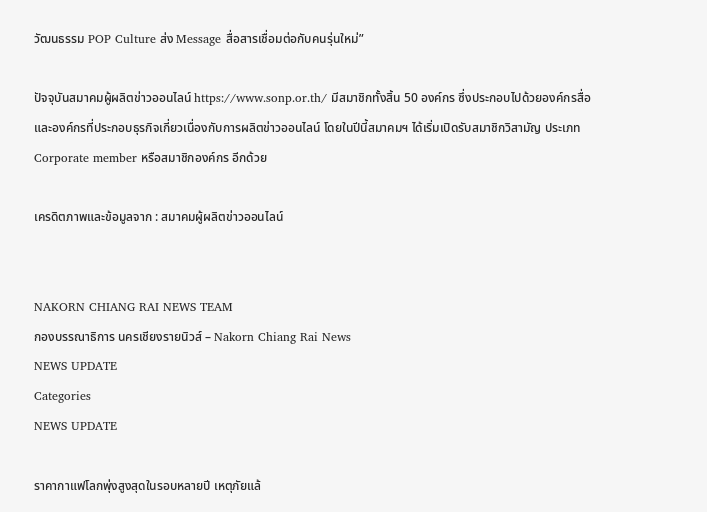วัฒนธรรม POP Culture ส่ง Message สื่อสารเชื่อมต่อกับคนรุ่นใหม่”

ปัจจุบันสมาคมผู้ผลิตข่าวออนไลน์ https://www.sonp.or.th/ มีสมาชิกทั้งสิ้น 50 องค์กร ซึ่งประกอบไปด้วยองค์กรสื่อ และองค์กรที่ประกอบธุรกิจเกี่ยวเนื่องกับการผลิตข่าวออนไลน์ โดยในปีนี้สมาคมฯ ได้เริ่มเปิดรับสมาชิกวิสามัญ ประเภท Corporate member หรือสมาชิกองค์กร อีกด้วย

เครดิตภาพและข้อมูลจาก : สมาคมผู้ผลิตข่าวออนไลน์


NAKORN CHIANG RAI NEWS TEAM
กองบรรณาธิการ นครเชียงรายนิวส์ – Nakorn Chiang Rai News
NEWS UPDATE
Categories
NEWS UPDATE

ราคากาแฟโลกพุ่งสูงสุดในรอบหลายปี เหตุภัยแล้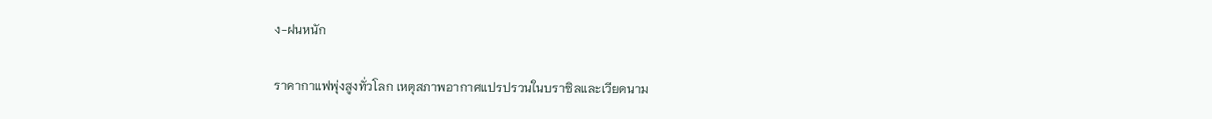ง-ฝนหนัก

ราคากาแฟพุ่งสูงทั่วโลก เหตุสภาพอากาศแปรปรวนในบราซิลและเวียดนาม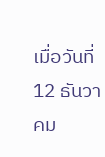เมื่อวันที่ 12 ธันวาคม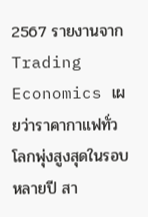2567 รายงานจาก Trading Economics เผยว่าราคากาแฟทั่วโลกพุ่งสูงสุดในรอบหลายปี สา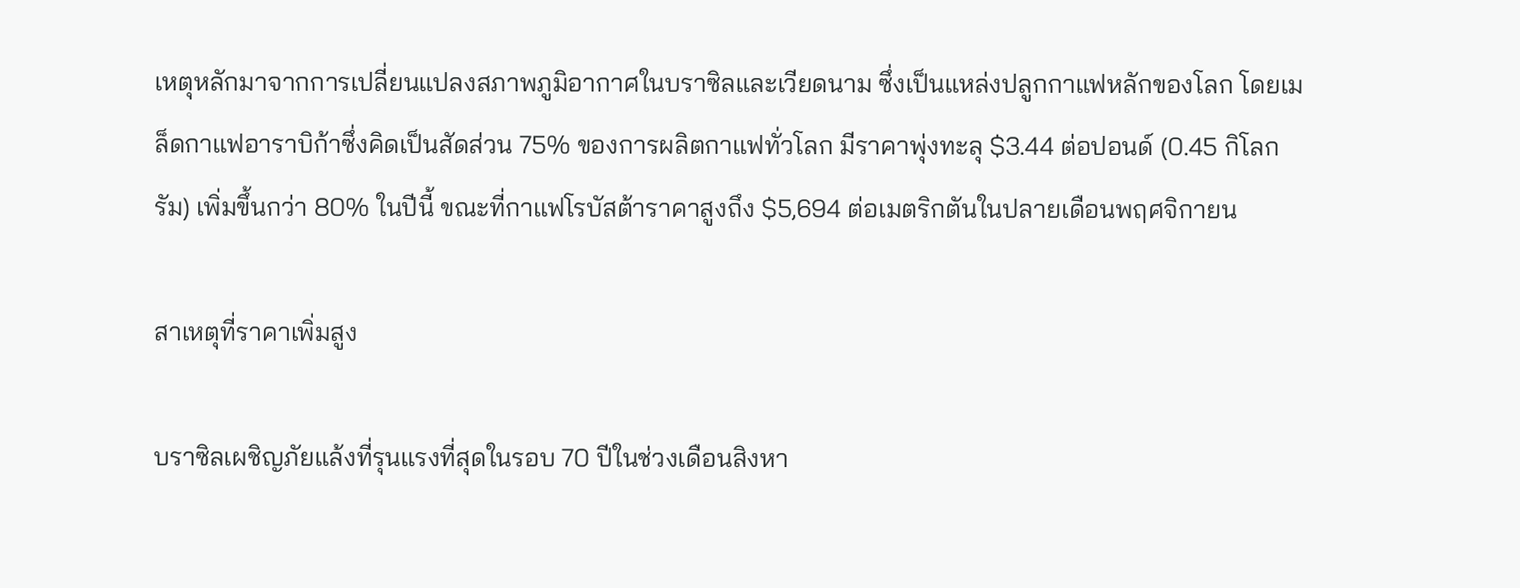เหตุหลักมาจากการเปลี่ยนแปลงสภาพภูมิอากาศในบราซิลและเวียดนาม ซึ่งเป็นแหล่งปลูกกาแฟหลักของโลก โดยเมล็ดกาแฟอาราบิก้าซึ่งคิดเป็นสัดส่วน 75% ของการผลิตกาแฟทั่วโลก มีราคาพุ่งทะลุ $3.44 ต่อปอนด์ (0.45 กิโลกรัม) เพิ่มขึ้นกว่า 80% ในปีนี้ ขณะที่กาแฟโรบัสต้าราคาสูงถึง $5,694 ต่อเมตริกตันในปลายเดือนพฤศจิกายน

สาเหตุที่ราคาเพิ่มสูง

บราซิลเผชิญภัยแล้งที่รุนแรงที่สุดในรอบ 70 ปีในช่วงเดือนสิงหา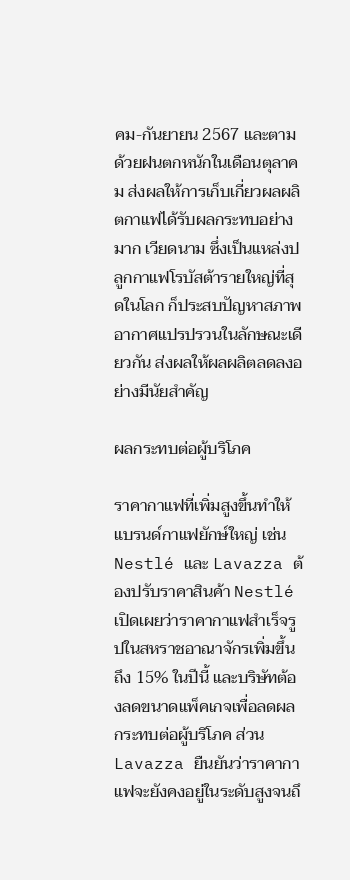คม-กันยายน 2567 และตามด้วยฝนตกหนักในเดือนตุลาคม ส่งผลให้การเก็บเกี่ยวผลผลิตกาแฟได้รับผลกระทบอย่างมาก เวียดนาม ซึ่งเป็นแหล่งปลูกกาแฟโรบัสต้ารายใหญ่ที่สุดในโลก ก็ประสบปัญหาสภาพอากาศแปรปรวนในลักษณะเดียวกัน ส่งผลให้ผลผลิตลดลงอย่างมีนัยสำคัญ

ผลกระทบต่อผู้บริโภค

ราคากาแฟที่เพิ่มสูงขึ้นทำให้แบรนด์กาแฟยักษ์ใหญ่ เช่น Nestlé และ Lavazza ต้องปรับราคาสินค้า Nestlé เปิดเผยว่าราคากาแฟสำเร็จรูปในสหราชอาณาจักรเพิ่มขึ้นถึง 15% ในปีนี้ และบริษัทต้องลดขนาดแพ็คเกจเพื่อลดผลกระทบต่อผู้บริโภค ส่วน Lavazza ยืนยันว่าราคากาแฟจะยังคงอยู่ในระดับสูงจนถึ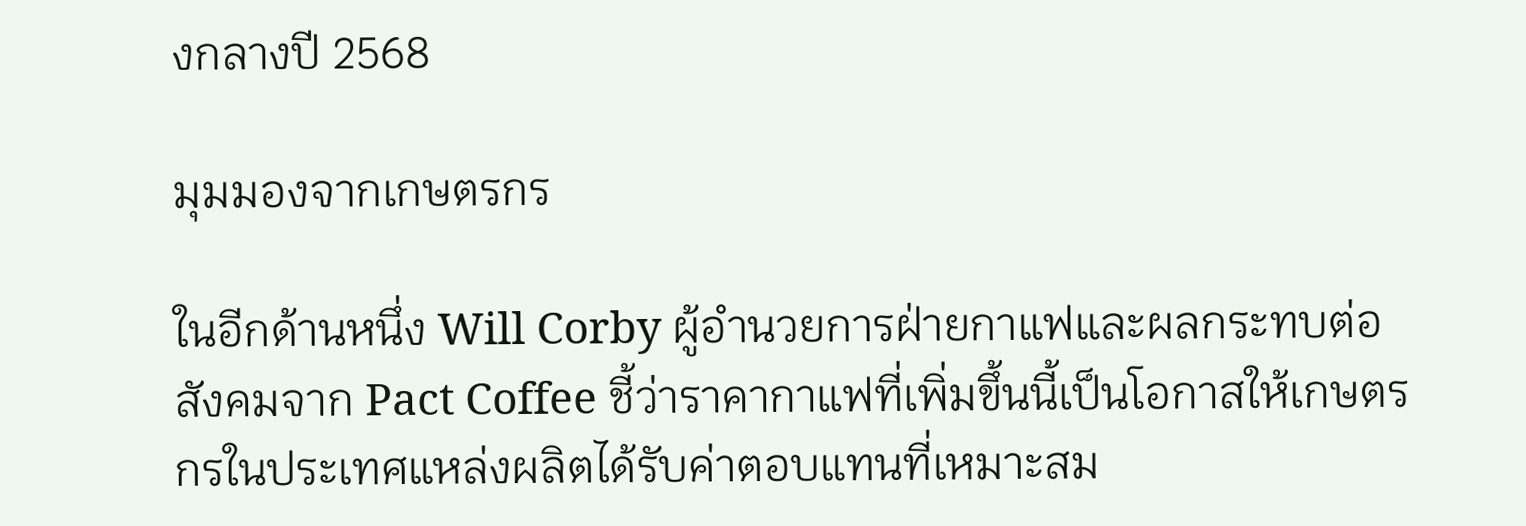งกลางปี 2568

มุมมองจากเกษตรกร

ในอีกด้านหนึ่ง Will Corby ผู้อำนวยการฝ่ายกาแฟและผลกระทบต่อสังคมจาก Pact Coffee ชี้ว่าราคากาแฟที่เพิ่มขึ้นนี้เป็นโอกาสให้เกษตรกรในประเทศแหล่งผลิตได้รับค่าตอบแทนที่เหมาะสม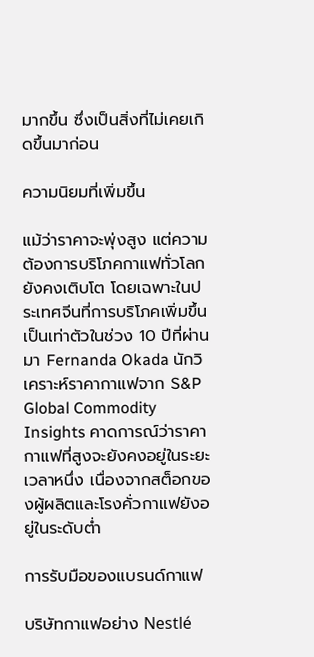มากขึ้น ซึ่งเป็นสิ่งที่ไม่เคยเกิดขึ้นมาก่อน

ความนิยมที่เพิ่มขึ้น

แม้ว่าราคาจะพุ่งสูง แต่ความต้องการบริโภคกาแฟทั่วโลกยังคงเติบโต โดยเฉพาะในประเทศจีนที่การบริโภคเพิ่มขึ้นเป็นเท่าตัวในช่วง 10 ปีที่ผ่านมา Fernanda Okada นักวิเคราะห์ราคากาแฟจาก S&P Global Commodity Insights คาดการณ์ว่าราคากาแฟที่สูงจะยังคงอยู่ในระยะเวลาหนึ่ง เนื่องจากสต็อกของผู้ผลิตและโรงคั่วกาแฟยังอยู่ในระดับต่ำ

การรับมือของแบรนด์กาแฟ

บริษัทกาแฟอย่าง Nestlé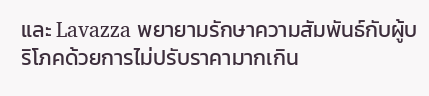และ Lavazza พยายามรักษาความสัมพันธ์กับผู้บริโภคด้วยการไม่ปรับราคามากเกิน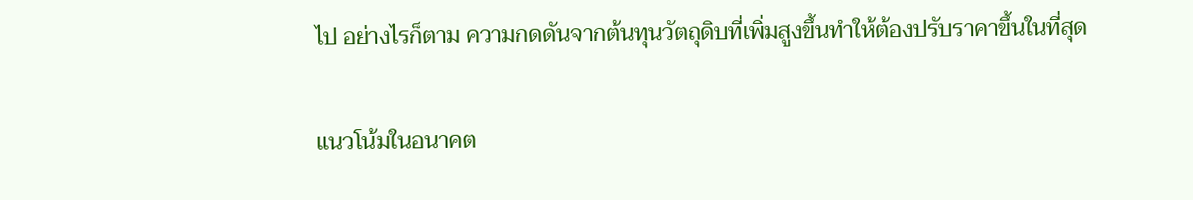ไป อย่างไรก็ตาม ความกดดันจากต้นทุนวัตถุดิบที่เพิ่มสูงขึ้นทำให้ต้องปรับราคาขึ้นในที่สุด

แนวโน้มในอนาคต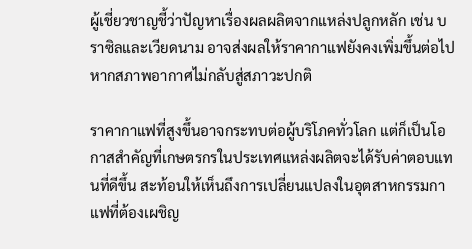ผู้เชี่ยวชาญชี้ว่าปัญหาเรื่องผลผลิตจากแหล่งปลูกหลัก เช่น บราซิลและเวียดนาม อาจส่งผลให้ราคากาแฟยังคงเพิ่มขึ้นต่อไป หากสภาพอากาศไม่กลับสู่สภาวะปกติ

ราคากาแฟที่สูงขึ้นอาจกระทบต่อผู้บริโภคทั่วโลก แต่ก็เป็นโอกาสสำคัญที่เกษตรกรในประเทศแหล่งผลิตจะได้รับค่าตอบแทนที่ดีขึ้น สะท้อนให้เห็นถึงการเปลี่ยนแปลงในอุตสาหกรรมกาแฟที่ต้องเผชิญ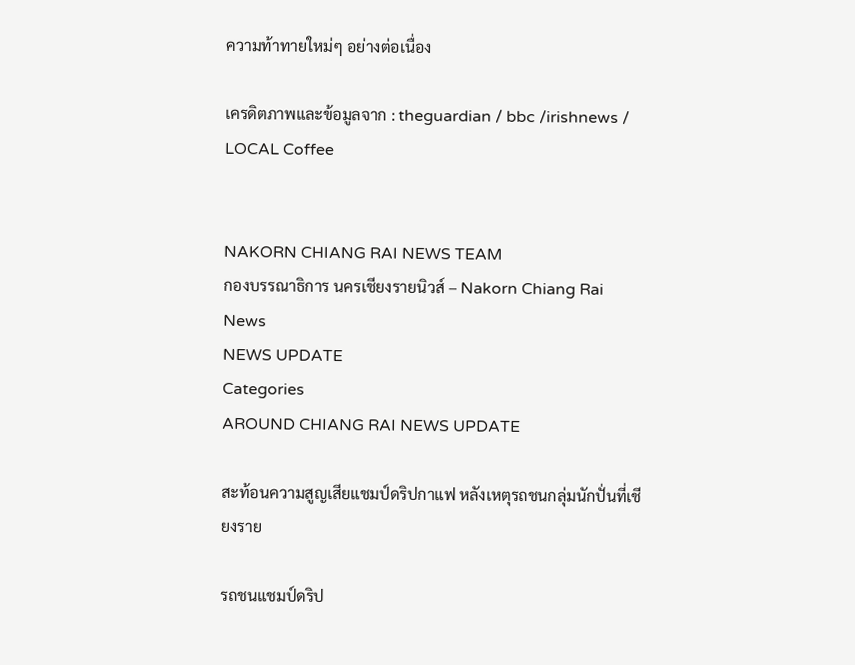ความท้าทายใหม่ๆ อย่างต่อเนื่อง

เครดิตภาพและข้อมูลจาก : theguardian / bbc /irishnews / LOCAL Coffee


NAKORN CHIANG RAI NEWS TEAM
กองบรรณาธิการ นครเชียงรายนิวส์ – Nakorn Chiang Rai News
NEWS UPDATE
Categories
AROUND CHIANG RAI NEWS UPDATE

สะท้อนความสูญเสียแชมป์ดริปกาแฟ หลังเหตุรถชนกลุ่มนักปั่นที่เชียงราย

รถชนแชมป์ดริป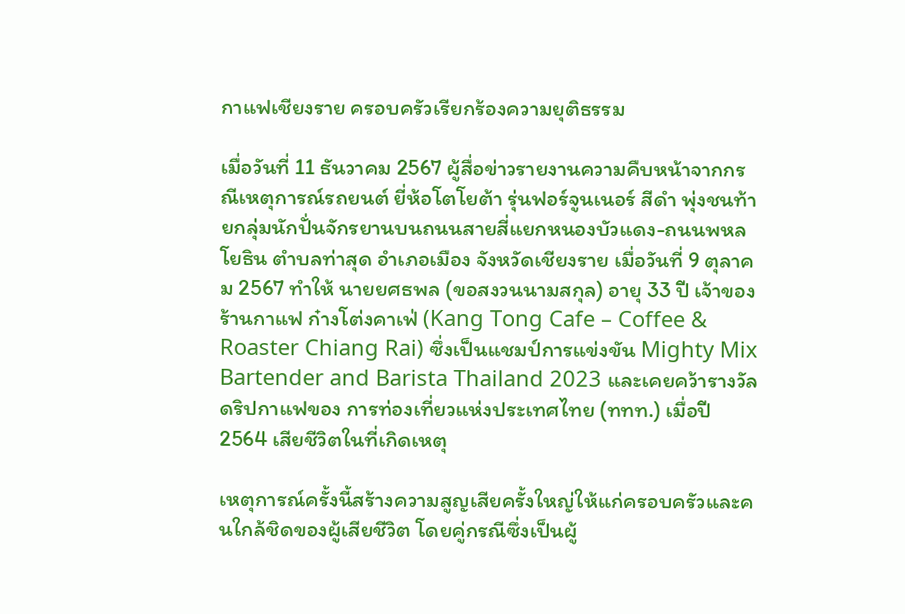กาแฟเชียงราย ครอบครัวเรียกร้องความยุติธรรม

เมื่อวันที่ 11 ธันวาคม 2567 ผู้สื่อข่าวรายงานความคืบหน้าจากกรณีเหตุการณ์รถยนต์ ยี่ห้อโตโยต้า รุ่นฟอร์จูนเนอร์ สีดำ พุ่งชนท้ายกลุ่มนักปั่นจักรยานบนถนนสายสี่แยกหนองบัวแดง-ถนนพหลโยธิน ตำบลท่าสุด อำเภอเมือง จังหวัดเชียงราย เมื่อวันที่ 9 ตุลาคม 2567 ทำให้ นายยศธพล (ขอสงวนนามสกุล) อายุ 33 ปี เจ้าของร้านกาแฟ ก๋างโต่งคาเฟ่ (Kang Tong Cafe – Coffee & Roaster Chiang Rai) ซึ่งเป็นแชมป์การแข่งขัน Mighty Mix Bartender and Barista Thailand 2023 และเคยคว้ารางวัลดริปกาแฟของ การท่องเที่ยวแห่งประเทศไทย (ททท.) เมื่อปี 2564 เสียชีวิตในที่เกิดเหตุ

เหตุการณ์ครั้งนี้สร้างความสูญเสียครั้งใหญ่ให้แก่ครอบครัวและคนใกล้ชิดของผู้เสียชีวิต โดยคู่กรณีซึ่งเป็นผู้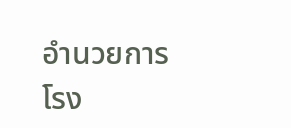อำนวยการโรง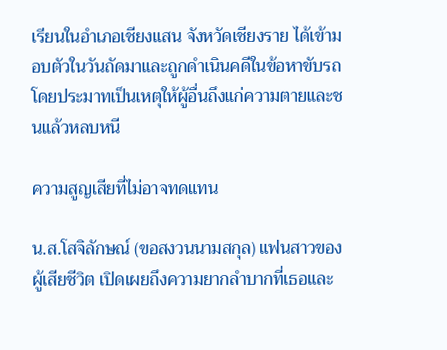เรียนในอำเภอเชียงแสน จังหวัดเชียงราย ได้เข้ามอบตัวในวันถัดมาและถูกดำเนินคดีในข้อหาขับรถโดยประมาทเป็นเหตุให้ผู้อื่นถึงแก่ความตายและชนแล้วหลบหนี

ความสูญเสียที่ไม่อาจทดแทน

น.ส.โสจิลักษณ์ (ขอสงวนนามสกุล) แฟนสาวของผู้เสียชีวิต เปิดเผยถึงความยากลำบากที่เธอและ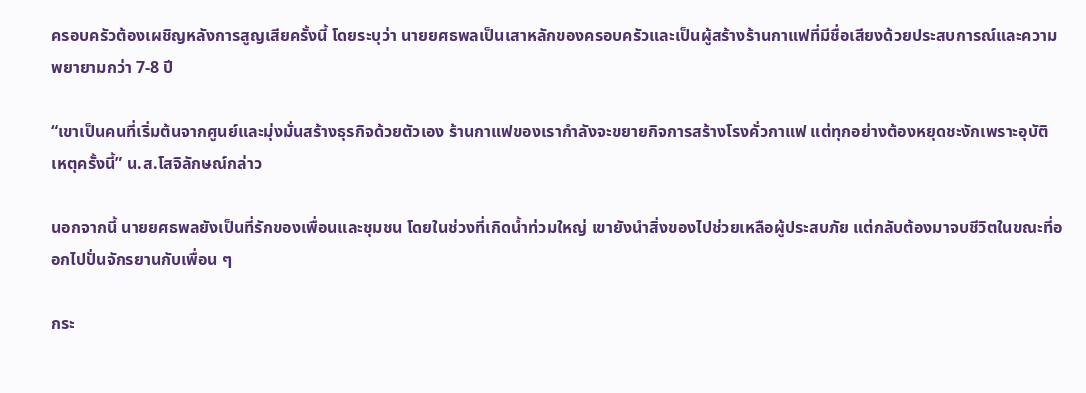ครอบครัวต้องเผชิญหลังการสูญเสียครั้งนี้ โดยระบุว่า นายยศธพลเป็นเสาหลักของครอบครัวและเป็นผู้สร้างร้านกาแฟที่มีชื่อเสียงด้วยประสบการณ์และความพยายามกว่า 7-8 ปี

“เขาเป็นคนที่เริ่มต้นจากศูนย์และมุ่งมั่นสร้างธุรกิจด้วยตัวเอง ร้านกาแฟของเรากำลังจะขยายกิจการสร้างโรงคั่วกาแฟ แต่ทุกอย่างต้องหยุดชะงักเพราะอุบัติเหตุครั้งนี้” น.ส.โสจิลักษณ์กล่าว

นอกจากนี้ นายยศธพลยังเป็นที่รักของเพื่อนและชุมชน โดยในช่วงที่เกิดน้ำท่วมใหญ่ เขายังนำสิ่งของไปช่วยเหลือผู้ประสบภัย แต่กลับต้องมาจบชีวิตในขณะที่ออกไปปั่นจักรยานกับเพื่อน ๆ

กระ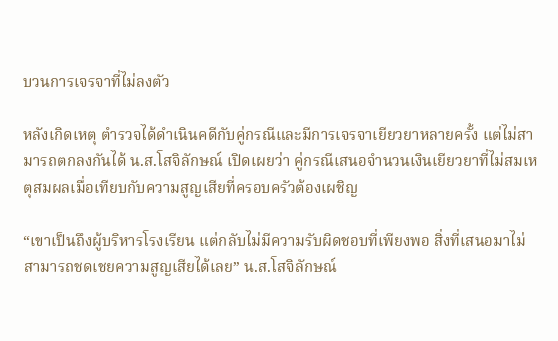บวนการเจรจาที่ไม่ลงตัว

หลังเกิดเหตุ ตำรวจได้ดำเนินคดีกับคู่กรณีและมีการเจรจาเยียวยาหลายครั้ง แต่ไม่สามารถตกลงกันได้ น.ส.โสจิลักษณ์ เปิดเผยว่า คู่กรณีเสนอจำนวนเงินเยียวยาที่ไม่สมเหตุสมผลเมื่อเทียบกับความสูญเสียที่ครอบครัวต้องเผชิญ

“เขาเป็นถึงผู้บริหารโรงเรียน แต่กลับไม่มีความรับผิดชอบที่เพียงพอ สิ่งที่เสนอมาไม่สามารถชดเชยความสูญเสียได้เลย” น.ส.โสจิลักษณ์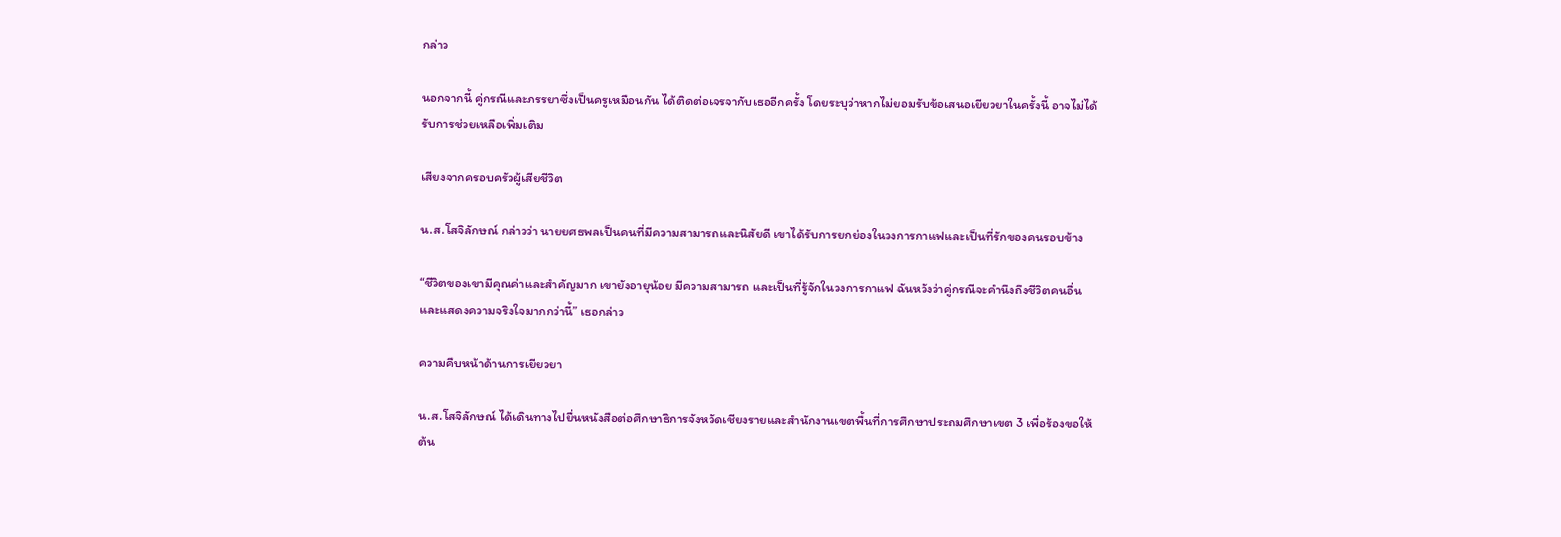กล่าว

นอกจากนี้ คู่กรณีและภรรยาซึ่งเป็นครูเหมือนกัน ได้ติดต่อเจรจากับเธออีกครั้ง โดยระบุว่าหากไม่ยอมรับข้อเสนอเยียวยาในครั้งนี้ อาจไม่ได้รับการช่วยเหลือเพิ่มเติม

เสียงจากครอบครัวผู้เสียชีวิต

น.ส.โสจิลักษณ์ กล่าวว่า นายยศธพลเป็นคนที่มีความสามารถและนิสัยดี เขาได้รับการยกย่องในวงการกาแฟและเป็นที่รักของคนรอบข้าง

“ชีวิตของเขามีคุณค่าและสำคัญมาก เขายังอายุน้อย มีความสามารถ และเป็นที่รู้จักในวงการกาแฟ ฉันหวังว่าคู่กรณีจะคำนึงถึงชีวิตคนอื่นและแสดงความจริงใจมากกว่านี้” เธอกล่าว

ความคืบหน้าด้านการเยียวยา

น.ส.โสจิลักษณ์ ได้เดินทางไปยื่นหนังสือต่อศึกษาธิการจังหวัดเชียงรายและสำนักงานเขตพื้นที่การศึกษาประถมศึกษาเขต 3 เพื่อร้องขอให้ต้น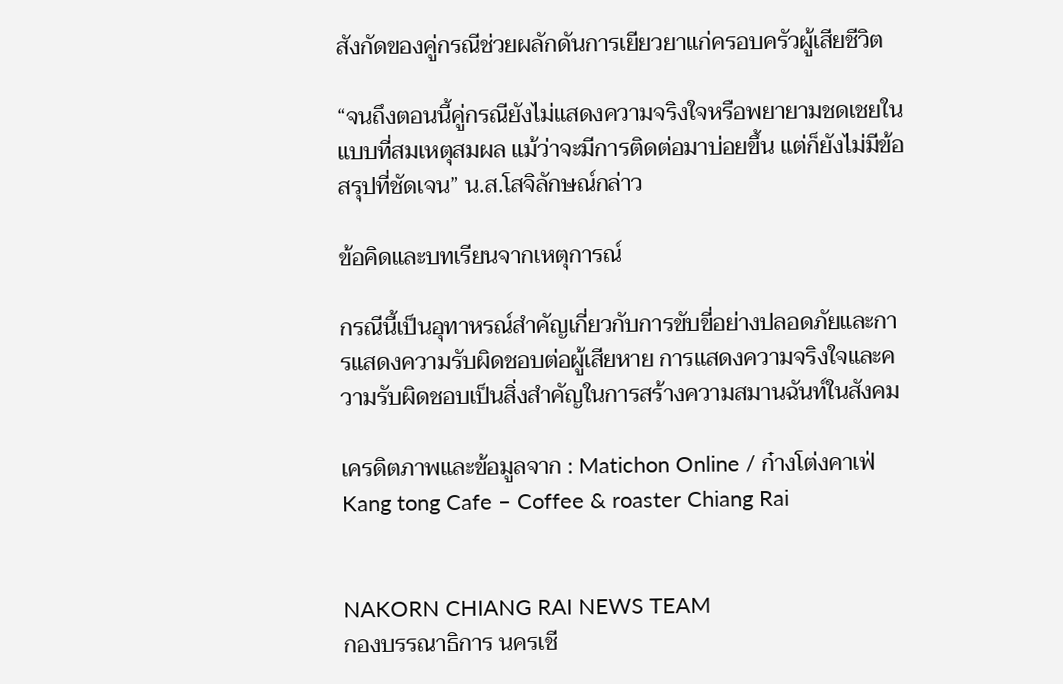สังกัดของคู่กรณีช่วยผลักดันการเยียวยาแก่ครอบครัวผู้เสียชีวิต

“จนถึงตอนนี้คู่กรณียังไม่แสดงความจริงใจหรือพยายามชดเชยในแบบที่สมเหตุสมผล แม้ว่าจะมีการติดต่อมาบ่อยขึ้น แต่ก็ยังไม่มีข้อสรุปที่ชัดเจน” น.ส.โสจิลักษณ์กล่าว

ข้อคิดและบทเรียนจากเหตุการณ์

กรณีนี้เป็นอุทาหรณ์สำคัญเกี่ยวกับการขับขี่อย่างปลอดภัยและการแสดงความรับผิดชอบต่อผู้เสียหาย การแสดงความจริงใจและความรับผิดชอบเป็นสิ่งสำคัญในการสร้างความสมานฉันท์ในสังคม

เครดิตภาพและข้อมูลจาก : Matichon Online / ก๋างโต่งคาเฟ่ Kang tong Cafe – Coffee & roaster Chiang Rai


NAKORN CHIANG RAI NEWS TEAM
กองบรรณาธิการ นครเชี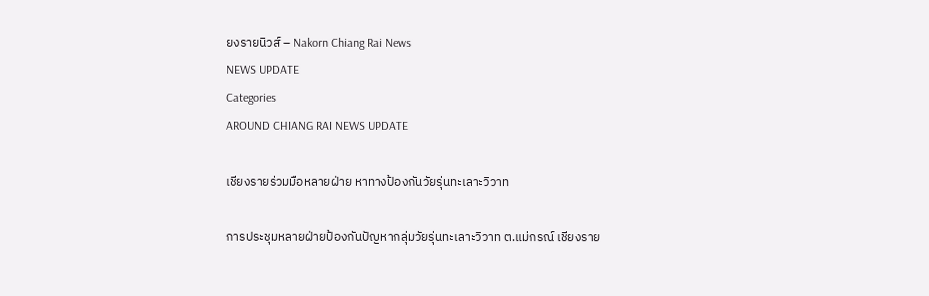ยงรายนิวส์ – Nakorn Chiang Rai News
NEWS UPDATE
Categories
AROUND CHIANG RAI NEWS UPDATE

เชียงรายร่วมมือหลายฝ่าย หาทางป้องกันวัยรุ่นทะเลาะวิวาท

การประชุมหลายฝ่ายป้องกันปัญหากลุ่มวัยรุ่นทะเลาะวิวาท ต.แม่กรณ์ เชียงราย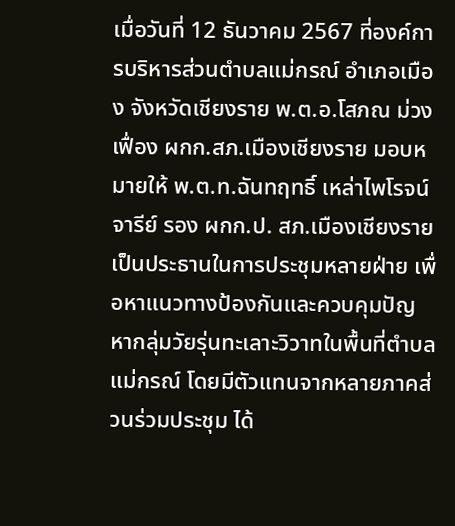เมื่อวันที่ 12 ธันวาคม 2567 ที่องค์การบริหารส่วนตำบลแม่กรณ์ อำเภอเมือง จังหวัดเชียงราย พ.ต.อ.โสภณ ม่วงเฟื่อง ผกก.สภ.เมืองเชียงราย มอบหมายให้ พ.ต.ท.ฉันทฤทธิ์ เหล่าไพโรจน์จารีย์ รอง ผกก.ป. สภ.เมืองเชียงราย เป็นประธานในการประชุมหลายฝ่าย เพื่อหาแนวทางป้องกันและควบคุมปัญหากลุ่มวัยรุ่นทะเลาะวิวาทในพื้นที่ตำบลแม่กรณ์ โดยมีตัวแทนจากหลายภาคส่วนร่วมประชุม ได้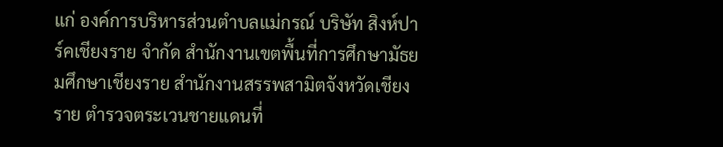แก่ องค์การบริหารส่วนตำบลแม่กรณ์ บริษัท สิงห์ปาร์คเชียงราย จำกัด สำนักงานเขตพื้นที่การศึกษามัธยมศึกษาเชียงราย สำนักงานสรรพสามิตจังหวัดเชียงราย ตำรวจตระเวนชายแดนที่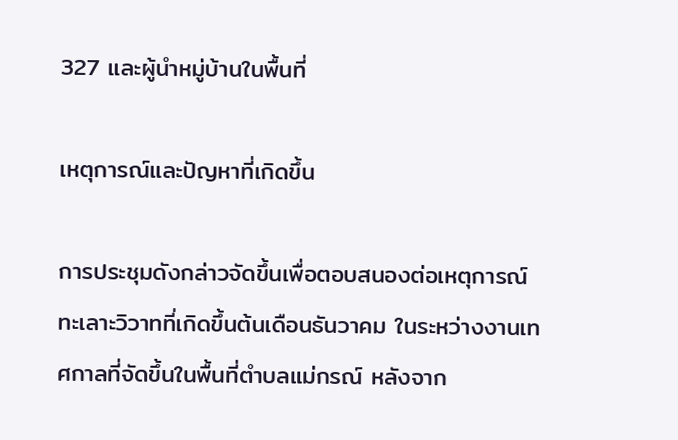327 และผู้นำหมู่บ้านในพื้นที่

เหตุการณ์และปัญหาที่เกิดขึ้น

การประชุมดังกล่าวจัดขึ้นเพื่อตอบสนองต่อเหตุการณ์ทะเลาะวิวาทที่เกิดขึ้นต้นเดือนธันวาคม ในระหว่างงานเทศกาลที่จัดขึ้นในพื้นที่ตำบลแม่กรณ์ หลังจาก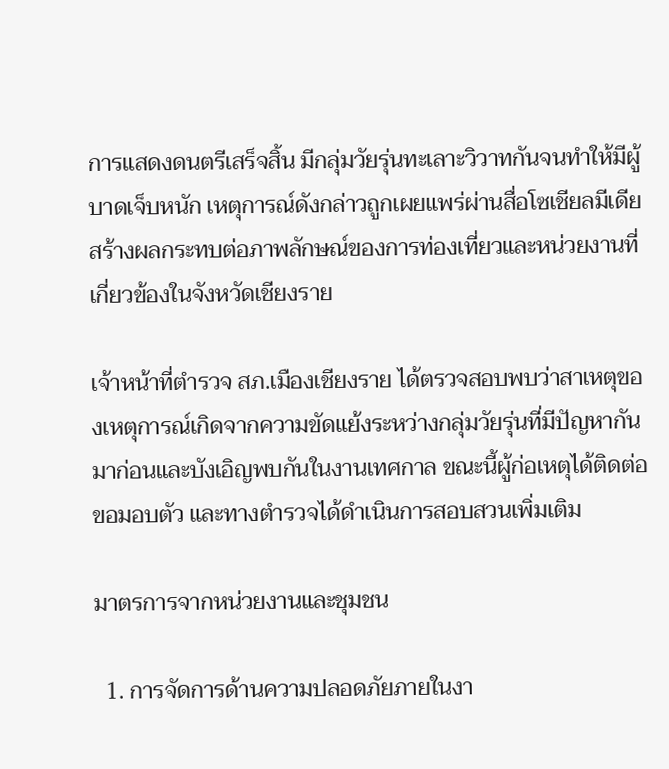การแสดงดนตรีเสร็จสิ้น มีกลุ่มวัยรุ่นทะเลาะวิวาทกันจนทำให้มีผู้บาดเจ็บหนัก เหตุการณ์ดังกล่าวถูกเผยแพร่ผ่านสื่อโซเชียลมีเดีย สร้างผลกระทบต่อภาพลักษณ์ของการท่องเที่ยวและหน่วยงานที่เกี่ยวข้องในจังหวัดเชียงราย

เจ้าหน้าที่ตำรวจ สภ.เมืองเชียงราย ได้ตรวจสอบพบว่าสาเหตุของเหตุการณ์เกิดจากความขัดแย้งระหว่างกลุ่มวัยรุ่นที่มีปัญหากันมาก่อนและบังเอิญพบกันในงานเทศกาล ขณะนี้ผู้ก่อเหตุได้ติดต่อขอมอบตัว และทางตำรวจได้ดำเนินการสอบสวนเพิ่มเติม

มาตรการจากหน่วยงานและชุมชน

  1. การจัดการด้านความปลอดภัยภายในงา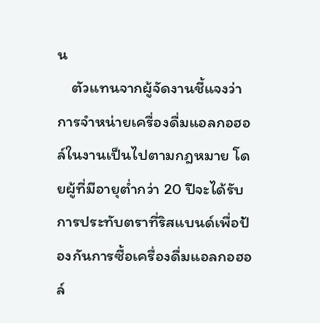น
    ตัวแทนจากผู้จัดงานชี้แจงว่า การจำหน่ายเครื่องดื่มแอลกอฮอล์ในงานเป็นไปตามกฎหมาย โดยผู้ที่มีอายุต่ำกว่า 20 ปีจะได้รับการประทับตราที่ริสแบนด์เพื่อป้องกันการซื้อเครื่องดื่มแอลกอฮอล์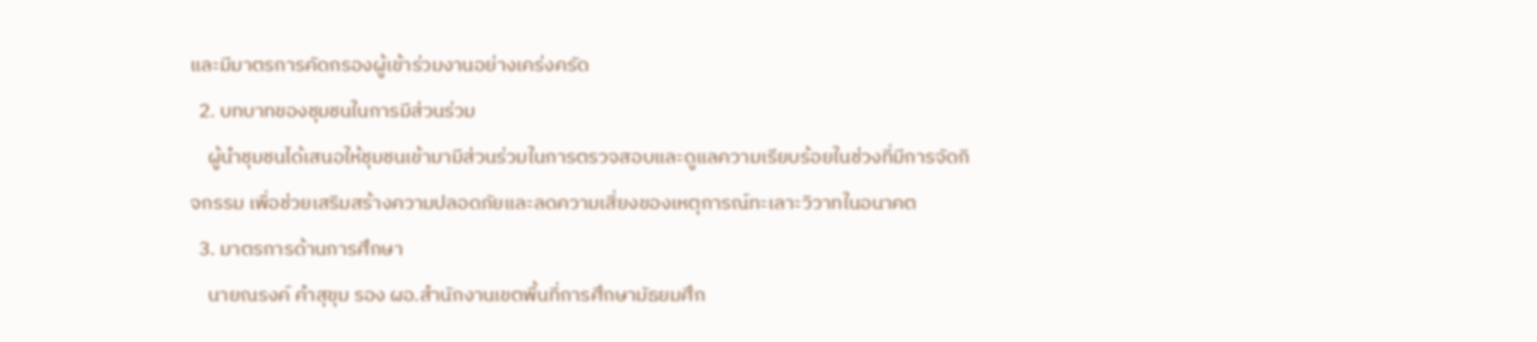และมีมาตรการคัดกรองผู้เข้าร่วมงานอย่างเคร่งครัด
  2. บทบาทของชุมชนในการมีส่วนร่วม
    ผู้นำชุมชนได้เสนอให้ชุมชนเข้ามามีส่วนร่วมในการตรวจสอบและดูแลความเรียบร้อยในช่วงที่มีการจัดกิจกรรม เพื่อช่วยเสริมสร้างความปลอดภัยและลดความเสี่ยงของเหตุการณ์ทะเลาะวิวาทในอนาคต
  3. มาตรการด้านการศึกษา
    นายณรงค์ คำสุขุม รอง ผอ.สำนักงานเขตพื้นที่การศึกษามัธยมศึก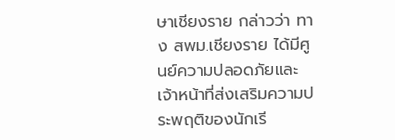ษาเชียงราย กล่าวว่า ทาง สพม.เชียงราย ได้มีศูนย์ความปลอดภัยและเจ้าหน้าที่ส่งเสริมความประพฤติของนักเรี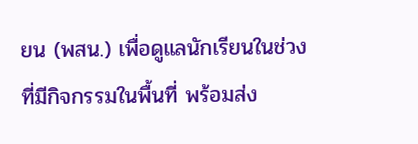ยน (พสน.) เพื่อดูแลนักเรียนในช่วงที่มีกิจกรรมในพื้นที่ พร้อมส่ง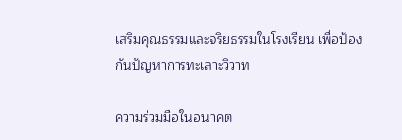เสริมคุณธรรมและจริยธรรมในโรงเรียน เพื่อป้องกันปัญหาการทะเลาะวิวาท

ความร่วมมือในอนาคต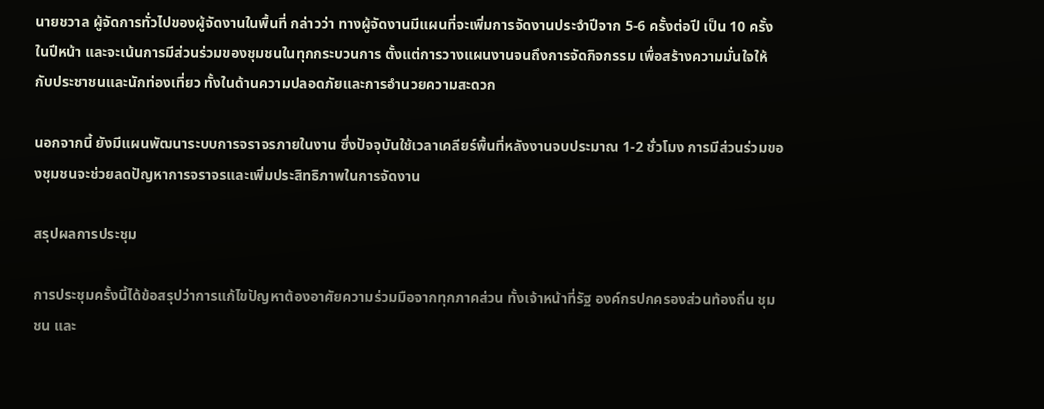นายชวาล ผู้จัดการทั่วไปของผู้จัดงานในพื้นที่ กล่าวว่า ทางผู้จัดงานมีแผนที่จะเพิ่มการจัดงานประจำปีจาก 5-6 ครั้งต่อปี เป็น 10 ครั้งในปีหน้า และจะเน้นการมีส่วนร่วมของชุมชนในทุกกระบวนการ ตั้งแต่การวางแผนงานจนถึงการจัดกิจกรรม เพื่อสร้างความมั่นใจให้กับประชาชนและนักท่องเที่ยว ทั้งในด้านความปลอดภัยและการอำนวยความสะดวก

นอกจากนี้ ยังมีแผนพัฒนาระบบการจราจรภายในงาน ซึ่งปัจจุบันใช้เวลาเคลียร์พื้นที่หลังงานจบประมาณ 1-2 ชั่วโมง การมีส่วนร่วมของชุมชนจะช่วยลดปัญหาการจราจรและเพิ่มประสิทธิภาพในการจัดงาน

สรุปผลการประชุม

การประชุมครั้งนี้ได้ข้อสรุปว่าการแก้ไขปัญหาต้องอาศัยความร่วมมือจากทุกภาคส่วน ทั้งเจ้าหน้าที่รัฐ องค์กรปกครองส่วนท้องถิ่น ชุมชน และ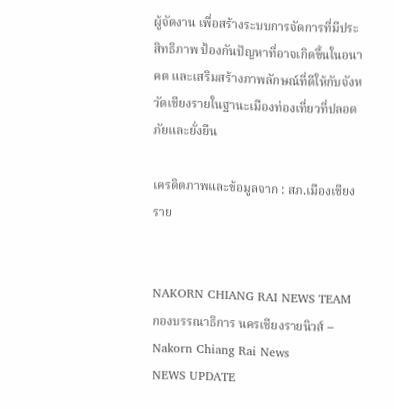ผู้จัดงาน เพื่อสร้างระบบการจัดการที่มีประสิทธิภาพ ป้องกันปัญหาที่อาจเกิดขึ้นในอนาคต และเสริมสร้างภาพลักษณ์ที่ดีให้กับจังหวัดเชียงรายในฐานะเมืองท่องเที่ยวที่ปลอดภัยและยั่งยืน

เครดิตภาพและข้อมูลจาก : สภ.เมืองเชียงราย


NAKORN CHIANG RAI NEWS TEAM
กองบรรณาธิการ นครเชียงรายนิวส์ – Nakorn Chiang Rai News
NEWS UPDATE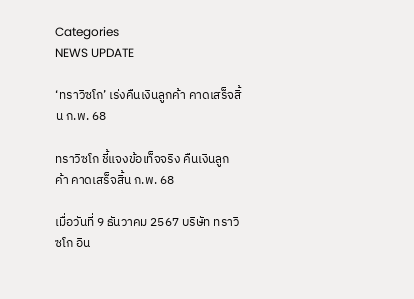Categories
NEWS UPDATE

‘ทราวิซโก’ เร่งคืนเงินลูกค้า คาดเสร็จสิ้น ก.พ. 68

ทราวิซโก ชี้แจงข้อเท็จจริง คืนเงินลูกค้า คาดเสร็จสิ้น ก.พ. 68

เมื่อวันที่ 9 ธันวาคม 2567 บริษัท ทราวิซโก อิน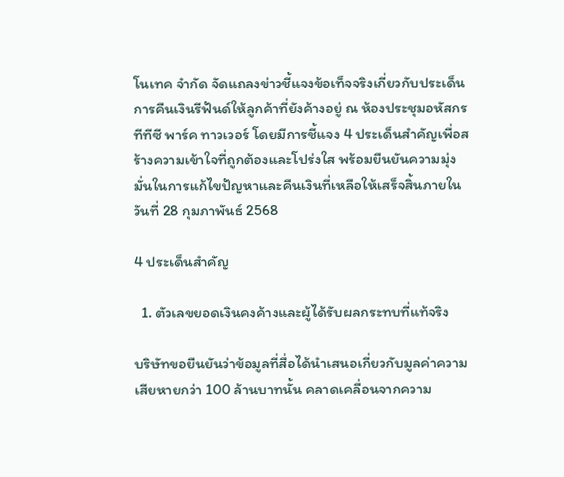โนเทค จำกัด จัดแถลงข่าวชี้แจงข้อเท็จจริงเกี่ยวกับประเด็นการคืนเงินรีฟันด์ให้ลูกค้าที่ยังค้างอยู่ ณ ห้องประชุมอหัสกร ทีทีซี พาร์ค ทาวเวอร์ โดยมีการชี้แจง 4 ประเด็นสำคัญเพื่อสร้างความเข้าใจที่ถูกต้องและโปร่งใส พร้อมยืนยันความมุ่งมั่นในการแก้ไขปัญหาและคืนเงินที่เหลือให้เสร็จสิ้นภายในวันที่ 28 กุมภาพันธ์ 2568

4 ประเด็นสำคัญ

  1. ตัวเลขยอดเงินคงค้างและผู้ได้รับผลกระทบที่แท้จริง

บริษัทขอยืนยันว่าข้อมูลที่สื่อได้นำเสนอเกี่ยวกับมูลค่าความเสียหายกว่า 100 ล้านบาทนั้น คลาดเคลื่อนจากความ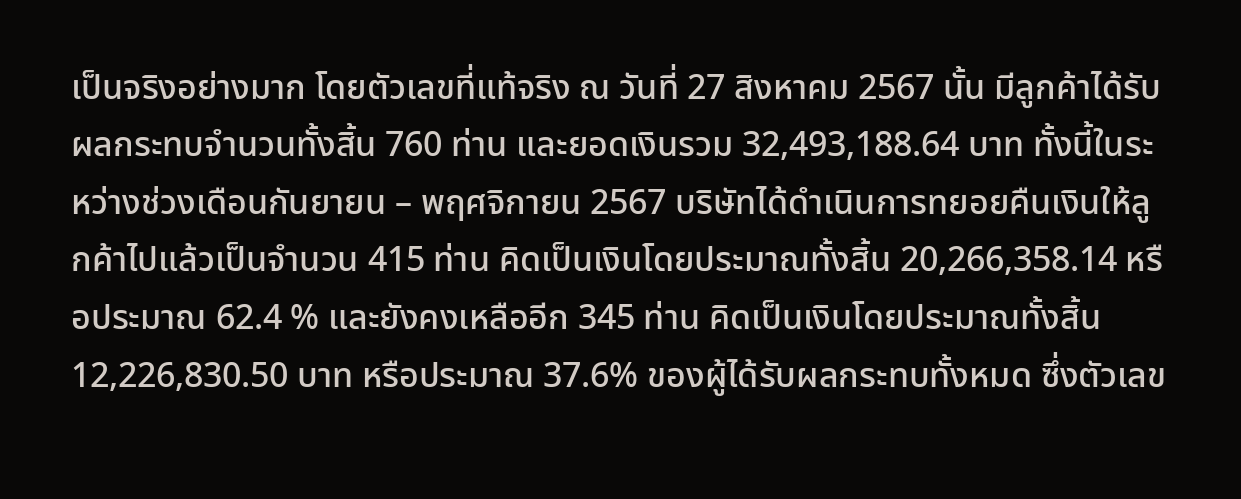เป็นจริงอย่างมาก โดยตัวเลขที่แท้จริง ณ วันที่ 27 สิงหาคม 2567 นั้น มีลูกค้าได้รับผลกระทบจำนวนทั้งสิ้น 760 ท่าน และยอดเงินรวม 32,493,188.64 บาท ทั้งนี้ในระหว่างช่วงเดือนกันยายน – พฤศจิกายน 2567 บริษัทได้ดำเนินการทยอยคืนเงินให้ลูกค้าไปแล้วเป็นจำนวน 415 ท่าน คิดเป็นเงินโดยประมาณทั้งสิ้น 20,266,358.14 หรือประมาณ 62.4 % และยังคงเหลืออีก 345 ท่าน คิดเป็นเงินโดยประมาณทั้งสิ้น 12,226,830.50 บาท หรือประมาณ 37.6% ของผู้ได้รับผลกระทบทั้งหมด ซึ่งตัวเลข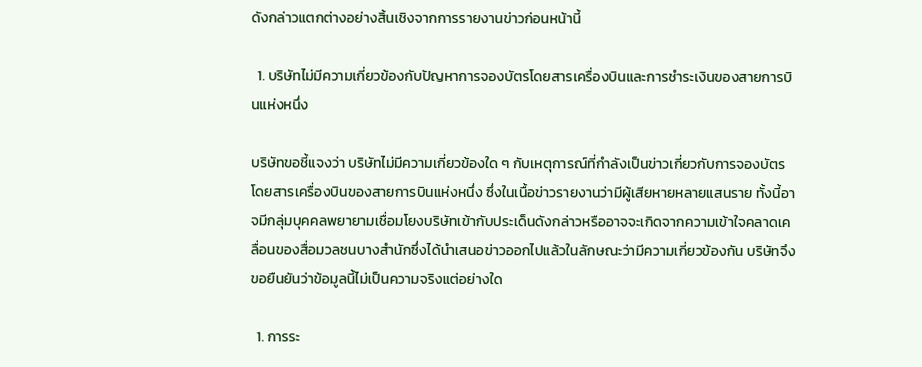ดังกล่าวแตกต่างอย่างสิ้นเชิงจากการรายงานข่าวก่อนหน้านี้

  1. บริษัทไม่มีความเกี่ยวข้องกับปัญหาการจองบัตรโดยสารเครื่องบินและการชำระเงินของสายการบินแห่งหนึ่ง

บริษัทขอชี้แจงว่า บริษัทไม่มีความเกี่ยวข้องใด ๆ กับเหตุการณ์ที่กำลังเป็นข่าวเกี่ยวกับการจองบัตรโดยสารเครื่องบินของสายการบินแห่งหนึ่ง ซึ่งในเนื้อข่าวรายงานว่ามีผู้เสียหายหลายแสนราย ทั้งนี้อาจมีกลุ่มบุคคลพยายามเชื่อมโยงบริษัทเข้ากับประเด็นดังกล่าวหรืออาจจะเกิดจากความเข้าใจคลาดเคลื่อนของสื่อมวลชนบางสำนักซึ่งได้นำเสนอข่าวออกไปแล้วในลักษณะว่ามีความเกี่ยวข้องกัน บริษัทจึงขอยืนยันว่าข้อมูลนี้ไม่เป็นความจริงแต่อย่างใด

  1. การระ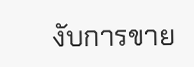งับการขาย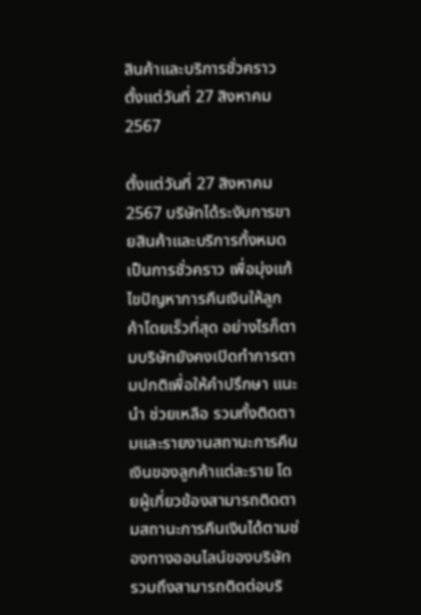สินค้าและบริการชั่วคราว ตั้งแต่วันที่ 27 สิงหาคม 2567

ตั้งแต่วันที่ 27 สิงหาคม 2567 บริษัทได้ระงับการขายสินค้าและบริการทั้งหมดเป็นการชั่วคราว เพื่อมุ่งแก้ไขปัญหาการคืนเงินให้ลูกค้าโดยเร็วที่สุด อย่างไรก็ตามบริษัทยังคงเปิดทำการตามปกติเพื่อให้คำปรึกษา แนะนำ ช่วยเหลือ รวมทั้งติดตามและรายงานสถานะการคืนเงินของลูกค้าแต่ละราย โดยผู้เกี่ยวข้องสามารถติดตามสถานะการคืนเงินได้ตามช่องทางออนไลน์ของบริษัท รวมถึงสามารถติดต่อบริ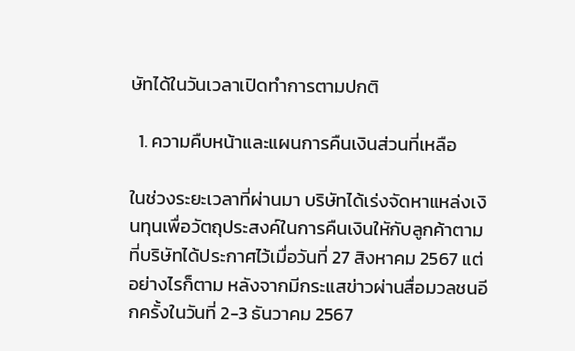ษัทได้ในวันเวลาเปิดทำการตามปกติ

  1. ความคืบหน้าและแผนการคืนเงินส่วนที่เหลือ

ในช่วงระยะเวลาที่ผ่านมา บริษัทได้เร่งจัดหาแหล่งเงินทุนเพื่อวัตถุประสงค์ในการคืนเงินใหักับลูกค้าตามที่บริษัทได้ประกาศไว้เมื่อวันที่ 27 สิงหาคม 2567 แต่อย่างไรก็ตาม หลังจากมีกระแสข่าวผ่านสื่อมวลชนอีกครั้งในวันที่ 2-3 ธันวาคม 2567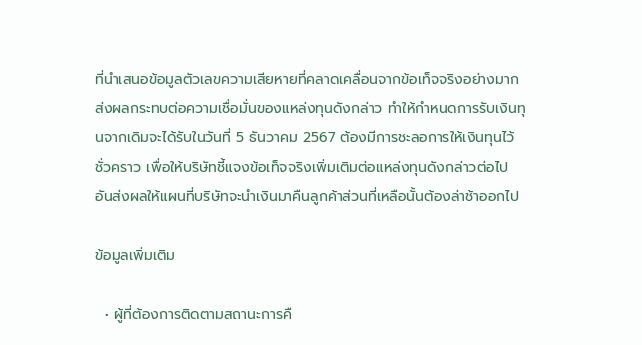ที่นำเสนอข้อมูลตัวเลขความเสียหายที่คลาดเคลื่อนจากข้อเท็จจริงอย่างมาก ส่งผลกระทบต่อความเชื่อมั่นของแหล่งทุนดังกล่าว ทำให้กำหนดการรับเงินทุนจากเดิมจะได้รับในวันที่ 5 ธันวาคม 2567 ต้องมีการชะลอการให้เงินทุนไว้ชั่วคราว เพื่อให้บริษัทชี้แจงข้อเท็จจริงเพิ่มเติมต่อแหล่งทุนดังกล่าวต่อไป อันส่งผลให้แผนที่บริษัทจะนำเงินมาคืนลูกค้าส่วนที่เหลือนั้นต้องล่าช้าออกไป

ข้อมูลเพิ่มเติม

  • ผู้ที่ต้องการติดตามสถานะการคื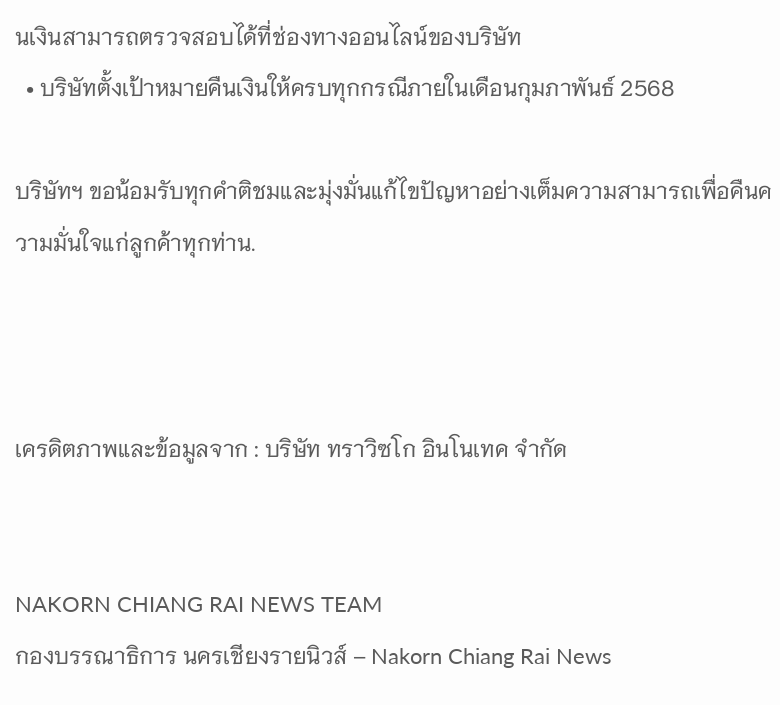นเงินสามารถตรวจสอบได้ที่ช่องทางออนไลน์ของบริษัท
  • บริษัทตั้งเป้าหมายคืนเงินให้ครบทุกกรณีภายในเดือนกุมภาพันธ์ 2568

บริษัทฯ ขอน้อมรับทุกคำติชมและมุ่งมั่นแก้ไขปัญหาอย่างเต็มความสามารถเพื่อคืนความมั่นใจแก่ลูกค้าทุกท่าน.



เครดิตภาพและข้อมูลจาก : บริษัท ทราวิซโก อินโนเทค จำกัด


NAKORN CHIANG RAI NEWS TEAM
กองบรรณาธิการ นครเชียงรายนิวส์ – Nakorn Chiang Rai News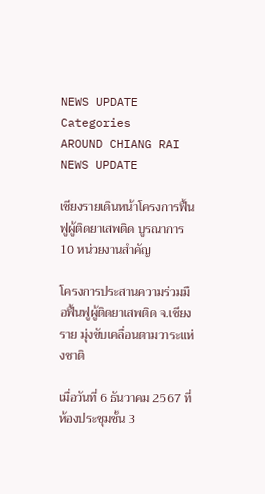NEWS UPDATE
Categories
AROUND CHIANG RAI NEWS UPDATE

เชียงรายเดินหน้าโครงการฟื้นฟูผู้ติดยาเสพติด บูรณาการ 10 หน่วยงานสำคัญ

โครงการประสานความร่วมมือฟื้นฟูผู้ติดยาเสพติด จ.เชียงราย มุ่งขับเคลื่อนตามวาระแห่งชาติ

เมื่อวันที่ 6 ธันวาคม 2567 ที่ห้องประชุมชั้น 3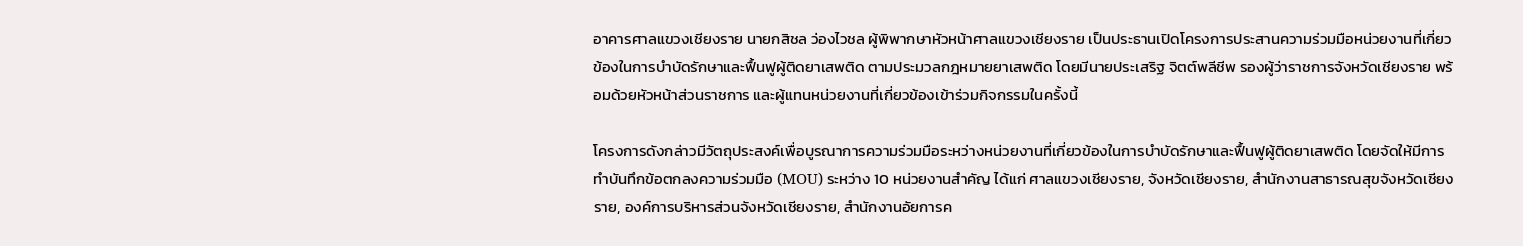อาคารศาลแขวงเชียงราย นายกสิชล ว่องไวชล ผู้พิพากษาหัวหน้าศาลแขวงเชียงราย เป็นประธานเปิดโครงการประสานความร่วมมือหน่วยงานที่เกี่ยวข้องในการบำบัดรักษาและฟื้นฟูผู้ติดยาเสพติด ตามประมวลกฎหมายยาเสพติด โดยมีนายประเสริฐ จิตต์พลีชีพ รองผู้ว่าราชการจังหวัดเชียงราย พร้อมด้วยหัวหน้าส่วนราชการ และผู้แทนหน่วยงานที่เกี่ยวข้องเข้าร่วมกิจกรรมในครั้งนี้

โครงการดังกล่าวมีวัตถุประสงค์เพื่อบูรณาการความร่วมมือระหว่างหน่วยงานที่เกี่ยวข้องในการบำบัดรักษาและฟื้นฟูผู้ติดยาเสพติด โดยจัดให้มีการทำบันทึกข้อตกลงความร่วมมือ (MOU) ระหว่าง 10 หน่วยงานสำคัญ ได้แก่ ศาลแขวงเชียงราย, จังหวัดเชียงราย, สำนักงานสาธารณสุขจังหวัดเชียงราย, องค์การบริหารส่วนจังหวัดเชียงราย, สำนักงานอัยการค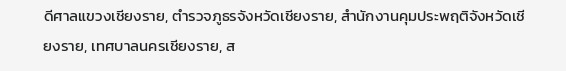ดีศาลแขวงเชียงราย, ตำรวจภูธรจังหวัดเชียงราย, สำนักงานคุมประพฤติจังหวัดเชียงราย, เทศบาลนครเชียงราย, ส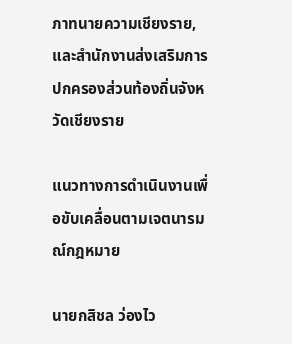ภาทนายความเชียงราย, และสำนักงานส่งเสริมการปกครองส่วนท้องถิ่นจังหวัดเชียงราย

แนวทางการดำเนินงานเพื่อขับเคลื่อนตามเจตนารมณ์กฎหมาย

นายกสิชล ว่องไว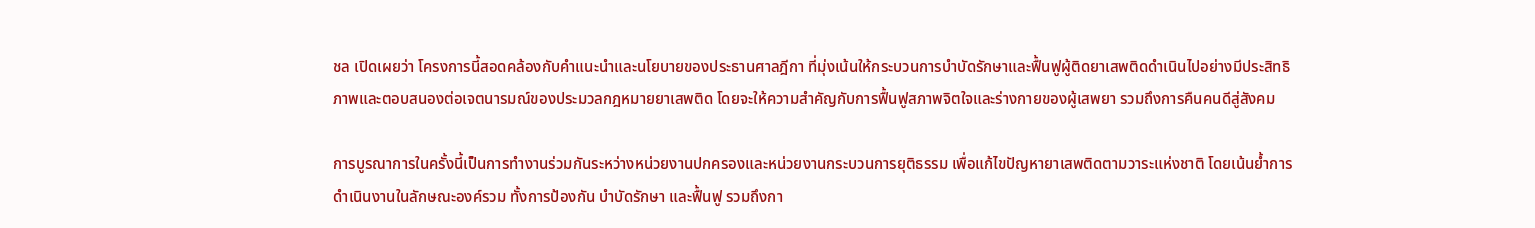ชล เปิดเผยว่า โครงการนี้สอดคล้องกับคำแนะนำและนโยบายของประธานศาลฎีกา ที่มุ่งเน้นให้กระบวนการบำบัดรักษาและฟื้นฟูผู้ติดยาเสพติดดำเนินไปอย่างมีประสิทธิภาพและตอบสนองต่อเจตนารมณ์ของประมวลกฎหมายยาเสพติด โดยจะให้ความสำคัญกับการฟื้นฟูสภาพจิตใจและร่างกายของผู้เสพยา รวมถึงการคืนคนดีสู่สังคม

การบูรณาการในครั้งนี้เป็นการทำงานร่วมกันระหว่างหน่วยงานปกครองและหน่วยงานกระบวนการยุติธรรม เพื่อแก้ไขปัญหายาเสพติดตามวาระแห่งชาติ โดยเน้นย้ำการดำเนินงานในลักษณะองค์รวม ทั้งการป้องกัน บำบัดรักษา และฟื้นฟู รวมถึงกา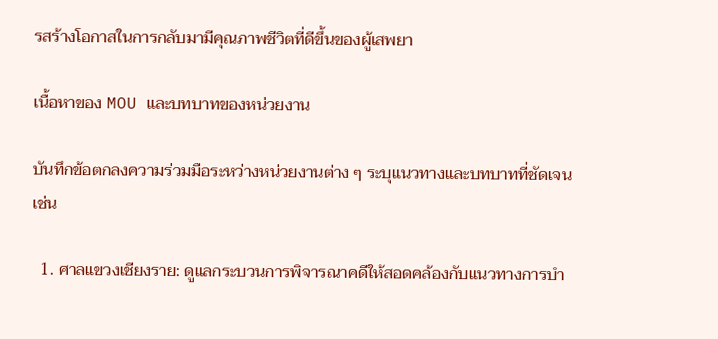รสร้างโอกาสในการกลับมามีคุณภาพชีวิตที่ดีขึ้นของผู้เสพยา

เนื้อหาของ MOU และบทบาทของหน่วยงาน

บันทึกข้อตกลงความร่วมมือระหว่างหน่วยงานต่าง ๆ ระบุแนวทางและบทบาทที่ชัดเจน เช่น

  1. ศาลแขวงเชียงราย: ดูแลกระบวนการพิจารณาคดีให้สอดคล้องกับแนวทางการบำ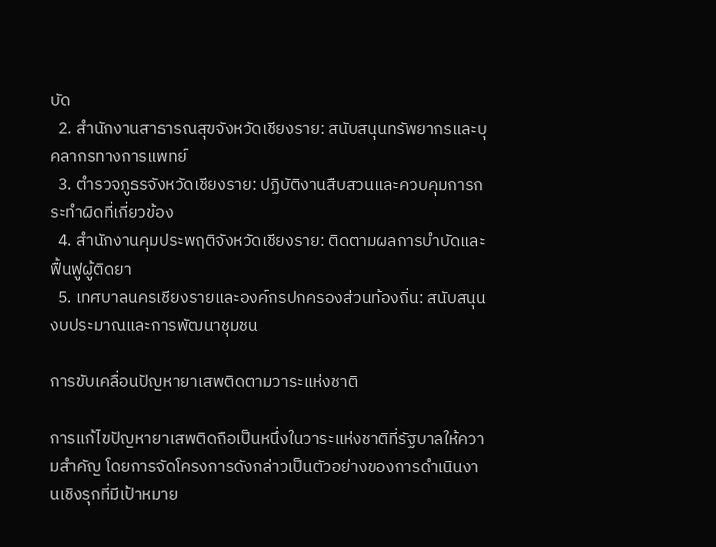บัด
  2. สำนักงานสาธารณสุขจังหวัดเชียงราย: สนับสนุนทรัพยากรและบุคลากรทางการแพทย์
  3. ตำรวจภูธรจังหวัดเชียงราย: ปฏิบัติงานสืบสวนและควบคุมการกระทำผิดที่เกี่ยวข้อง
  4. สำนักงานคุมประพฤติจังหวัดเชียงราย: ติดตามผลการบำบัดและฟื้นฟูผู้ติดยา
  5. เทศบาลนครเชียงรายและองค์กรปกครองส่วนท้องถิ่น: สนับสนุนงบประมาณและการพัฒนาชุมชน

การขับเคลื่อนปัญหายาเสพติดตามวาระแห่งชาติ

การแก้ไขปัญหายาเสพติดถือเป็นหนึ่งในวาระแห่งชาติที่รัฐบาลให้ความสำคัญ โดยการจัดโครงการดังกล่าวเป็นตัวอย่างของการดำเนินงานเชิงรุกที่มีเป้าหมาย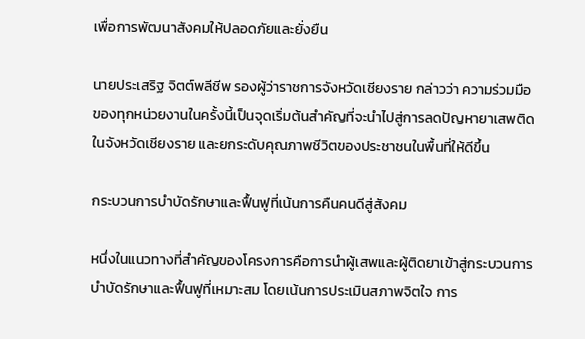เพื่อการพัฒนาสังคมให้ปลอดภัยและยั่งยืน

นายประเสริฐ จิตต์พลีชีพ รองผู้ว่าราชการจังหวัดเชียงราย กล่าวว่า ความร่วมมือของทุกหน่วยงานในครั้งนี้เป็นจุดเริ่มต้นสำคัญที่จะนำไปสู่การลดปัญหายาเสพติดในจังหวัดเชียงราย และยกระดับคุณภาพชีวิตของประชาชนในพื้นที่ให้ดีขึ้น

กระบวนการบำบัดรักษาและฟื้นฟูที่เน้นการคืนคนดีสู่สังคม

หนึ่งในแนวทางที่สำคัญของโครงการคือการนำผู้เสพและผู้ติดยาเข้าสู่กระบวนการบำบัดรักษาและฟื้นฟูที่เหมาะสม โดยเน้นการประเมินสภาพจิตใจ การ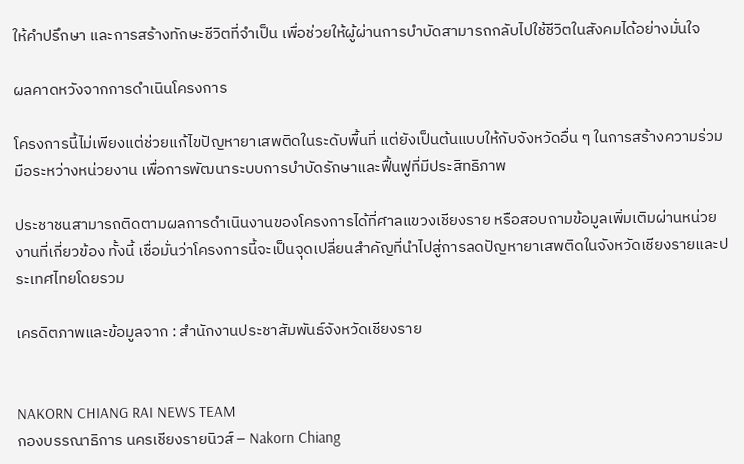ให้คำปรึกษา และการสร้างทักษะชีวิตที่จำเป็น เพื่อช่วยให้ผู้ผ่านการบำบัดสามารถกลับไปใช้ชีวิตในสังคมได้อย่างมั่นใจ

ผลคาดหวังจากการดำเนินโครงการ

โครงการนี้ไม่เพียงแต่ช่วยแก้ไขปัญหายาเสพติดในระดับพื้นที่ แต่ยังเป็นต้นแบบให้กับจังหวัดอื่น ๆ ในการสร้างความร่วมมือระหว่างหน่วยงาน เพื่อการพัฒนาระบบการบำบัดรักษาและฟื้นฟูที่มีประสิทธิภาพ

ประชาชนสามารถติดตามผลการดำเนินงานของโครงการได้ที่ศาลแขวงเชียงราย หรือสอบถามข้อมูลเพิ่มเติมผ่านหน่วยงานที่เกี่ยวข้อง ทั้งนี้ เชื่อมั่นว่าโครงการนี้จะเป็นจุดเปลี่ยนสำคัญที่นำไปสู่การลดปัญหายาเสพติดในจังหวัดเชียงรายและประเทศไทยโดยรวม

เครดิตภาพและข้อมูลจาก : สำนักงานประชาสัมพันธ์จังหวัดเชียงราย


NAKORN CHIANG RAI NEWS TEAM
กองบรรณาธิการ นครเชียงรายนิวส์ – Nakorn Chiang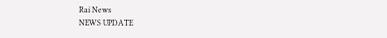Rai News
NEWS UPDATE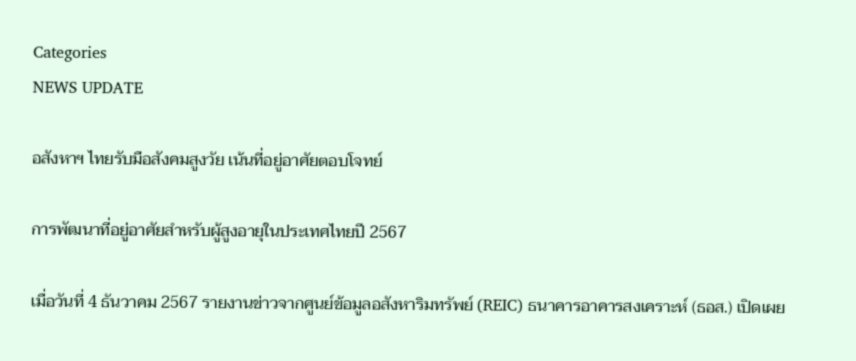Categories
NEWS UPDATE

อสังหาฯ ไทยรับมือสังคมสูงวัย เน้นที่อยู่อาศัยตอบโจทย์

การพัฒนาที่อยู่อาศัยสำหรับผู้สูงอายุในประเทศไทยปี 2567

เมื่อวันที่ 4 ธันวาคม 2567 รายงานข่าวจากศูนย์ข้อมูลอสังหาริมทรัพย์ (REIC) ธนาคารอาคารสงเคราะห์ (ธอส.) เปิดเผย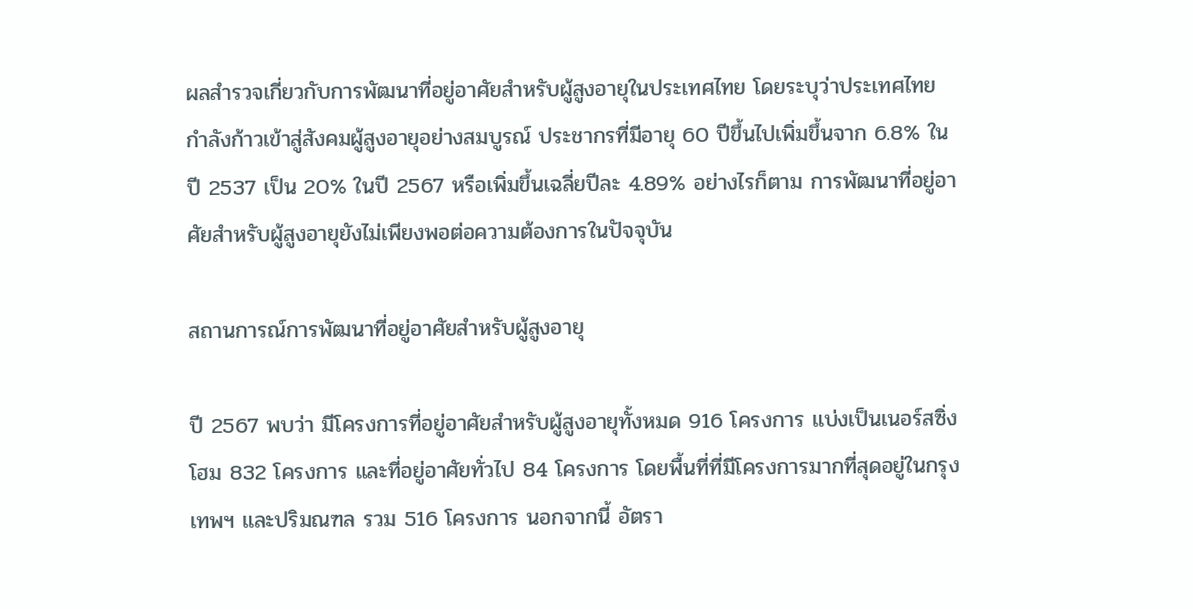ผลสำรวจเกี่ยวกับการพัฒนาที่อยู่อาศัยสำหรับผู้สูงอายุในประเทศไทย โดยระบุว่าประเทศไทยกำลังก้าวเข้าสู่สังคมผู้สูงอายุอย่างสมบูรณ์ ประชากรที่มีอายุ 60 ปีขึ้นไปเพิ่มขึ้นจาก 6.8% ในปี 2537 เป็น 20% ในปี 2567 หรือเพิ่มขึ้นเฉลี่ยปีละ 4.89% อย่างไรก็ตาม การพัฒนาที่อยู่อาศัยสำหรับผู้สูงอายุยังไม่เพียงพอต่อความต้องการในปัจจุบัน

สถานการณ์การพัฒนาที่อยู่อาศัยสำหรับผู้สูงอายุ

ปี 2567 พบว่า มีโครงการที่อยู่อาศัยสำหรับผู้สูงอายุทั้งหมด 916 โครงการ แบ่งเป็นเนอร์สซิ่งโฮม 832 โครงการ และที่อยู่อาศัยทั่วไป 84 โครงการ โดยพื้นที่ที่มีโครงการมากที่สุดอยู่ในกรุงเทพฯ และปริมณฑล รวม 516 โครงการ นอกจากนี้ อัตรา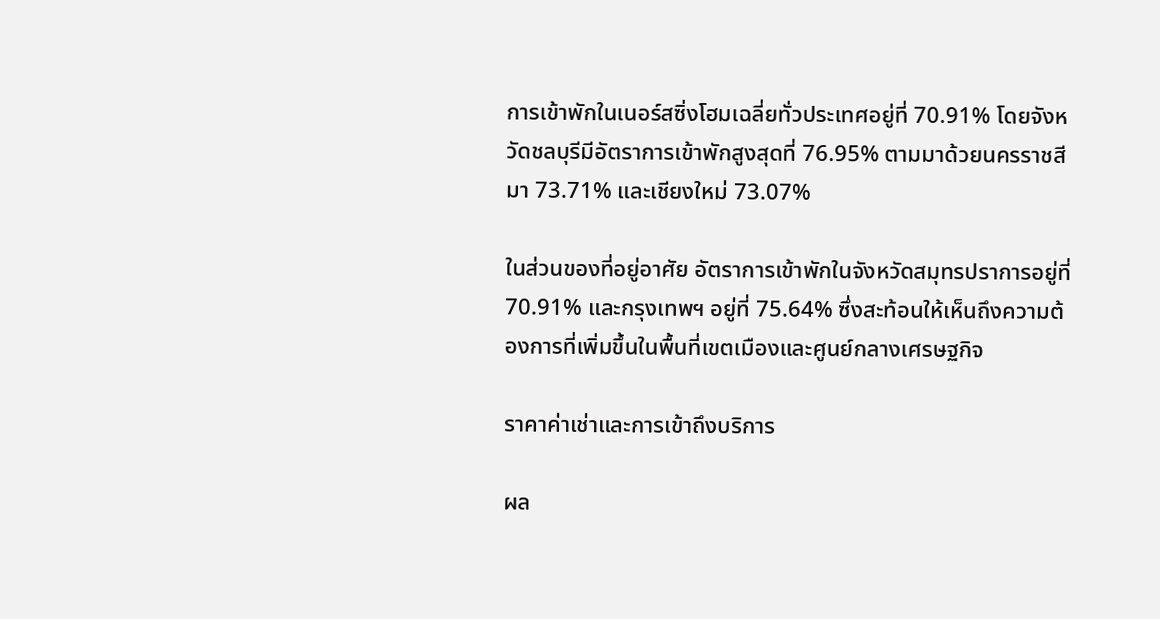การเข้าพักในเนอร์สซิ่งโฮมเฉลี่ยทั่วประเทศอยู่ที่ 70.91% โดยจังหวัดชลบุรีมีอัตราการเข้าพักสูงสุดที่ 76.95% ตามมาด้วยนครราชสีมา 73.71% และเชียงใหม่ 73.07%

ในส่วนของที่อยู่อาศัย อัตราการเข้าพักในจังหวัดสมุทรปราการอยู่ที่ 70.91% และกรุงเทพฯ อยู่ที่ 75.64% ซึ่งสะท้อนให้เห็นถึงความต้องการที่เพิ่มขึ้นในพื้นที่เขตเมืองและศูนย์กลางเศรษฐกิจ

ราคาค่าเช่าและการเข้าถึงบริการ

ผล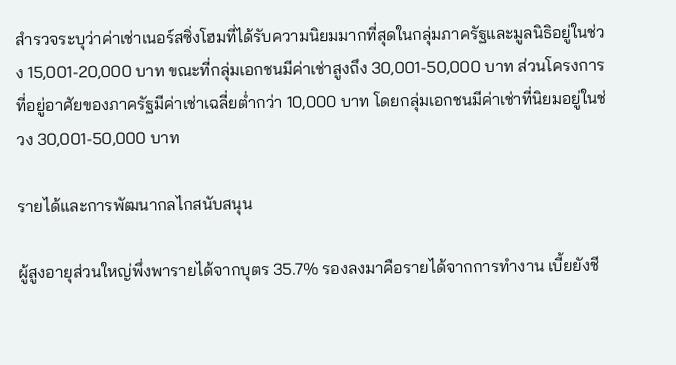สำรวจระบุว่าค่าเช่าเนอร์สซิ่งโฮมที่ได้รับความนิยมมากที่สุดในกลุ่มภาครัฐและมูลนิธิอยู่ในช่วง 15,001-20,000 บาท ขณะที่กลุ่มเอกชนมีค่าเช่าสูงถึง 30,001-50,000 บาท ส่วนโครงการที่อยู่อาศัยของภาครัฐมีค่าเช่าเฉลี่ยต่ำกว่า 10,000 บาท โดยกลุ่มเอกชนมีค่าเช่าที่นิยมอยู่ในช่วง 30,001-50,000 บาท

รายได้และการพัฒนากลไกสนับสนุน

ผู้สูงอายุส่วนใหญ่พึ่งพารายได้จากบุตร 35.7% รองลงมาคือรายได้จากการทำงาน เบี้ยยังชี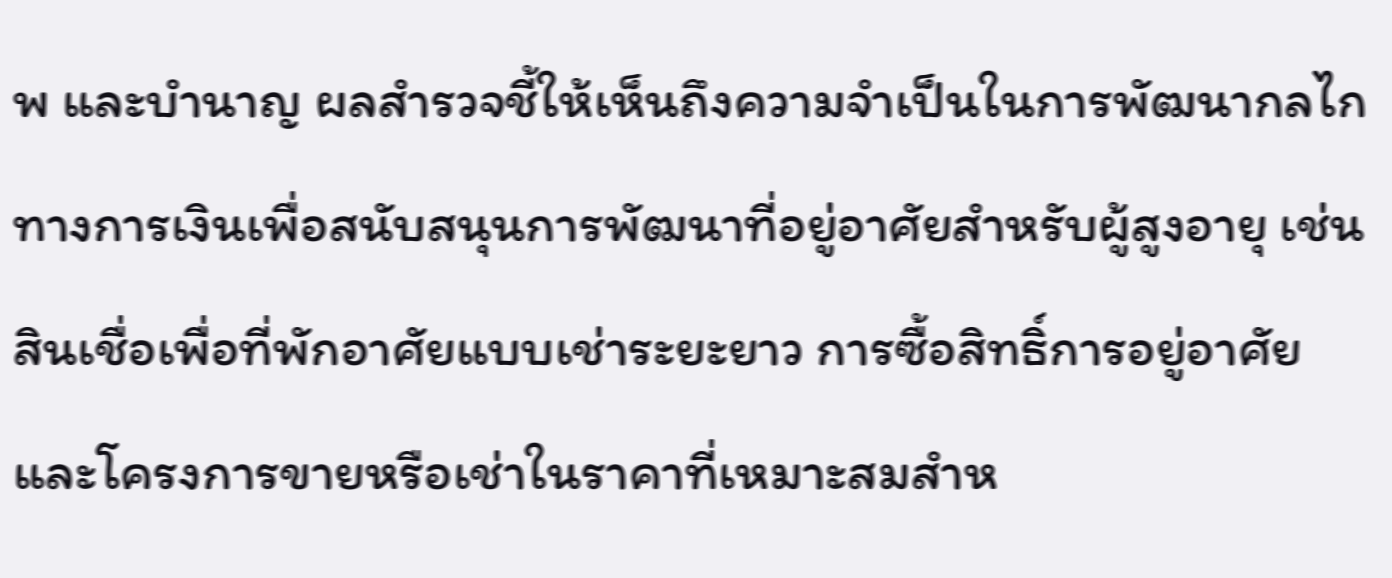พ และบำนาญ ผลสำรวจชี้ให้เห็นถึงความจำเป็นในการพัฒนากลไกทางการเงินเพื่อสนับสนุนการพัฒนาที่อยู่อาศัยสำหรับผู้สูงอายุ เช่น สินเชื่อเพื่อที่พักอาศัยแบบเช่าระยะยาว การซื้อสิทธิ์การอยู่อาศัย และโครงการขายหรือเช่าในราคาที่เหมาะสมสำห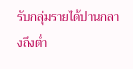รับกลุ่มรายได้ปานกลางถึงต่ำ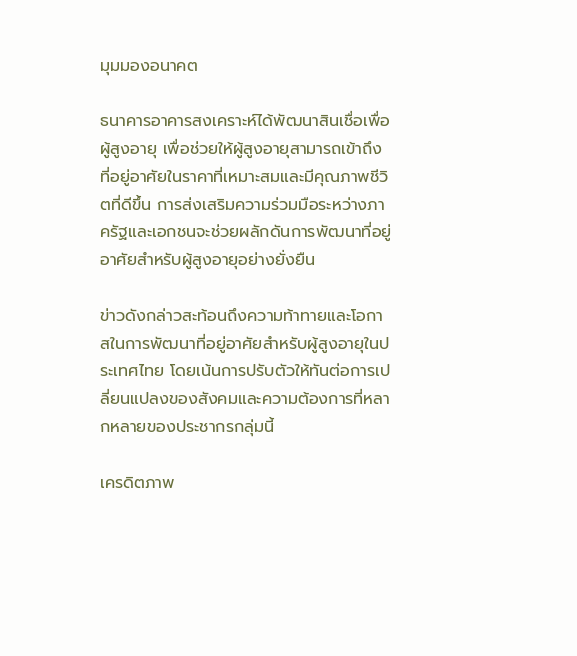มุมมองอนาคต

ธนาคารอาคารสงเคราะห์ได้พัฒนาสินเชื่อเพื่อผู้สูงอายุ เพื่อช่วยให้ผู้สูงอายุสามารถเข้าถึงที่อยู่อาศัยในราคาที่เหมาะสมและมีคุณภาพชีวิตที่ดีขึ้น การส่งเสริมความร่วมมือระหว่างภาครัฐและเอกชนจะช่วยผลักดันการพัฒนาที่อยู่อาศัยสำหรับผู้สูงอายุอย่างยั่งยืน

ข่าวดังกล่าวสะท้อนถึงความท้าทายและโอกาสในการพัฒนาที่อยู่อาศัยสำหรับผู้สูงอายุในประเทศไทย โดยเน้นการปรับตัวให้ทันต่อการเปลี่ยนแปลงของสังคมและความต้องการที่หลากหลายของประชากรกลุ่มนี้

เครดิตภาพ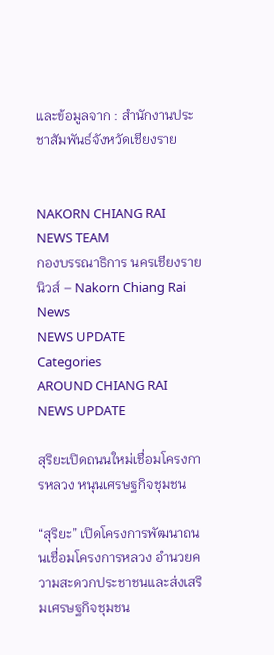และข้อมูลจาก : สำนักงานประชาสัมพันธ์จังหวัดเชียงราย


NAKORN CHIANG RAI NEWS TEAM
กองบรรณาธิการ นครเชียงรายนิวส์ – Nakorn Chiang Rai News
NEWS UPDATE
Categories
AROUND CHIANG RAI NEWS UPDATE

สุริยะเปิดถนนใหม่เชื่อมโครงการหลวง หนุนเศรษฐกิจชุมชน

“สุริยะ” เปิดโครงการพัฒนาถนนเชื่อมโครงการหลวง อำนวยความสะดวกประชาชนและส่งเสริมเศรษฐกิจชุมชน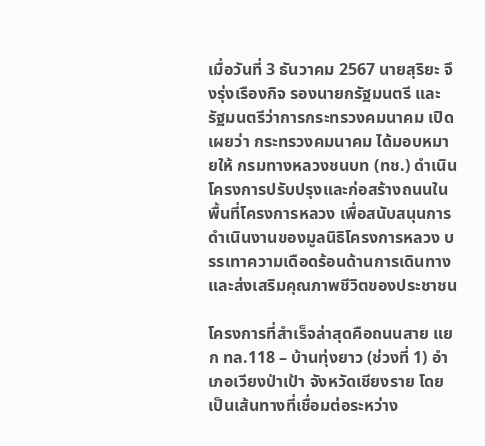เมื่อวันที่ 3 ธันวาคม 2567 นายสุริยะ จึงรุ่งเรืองกิจ รองนายกรัฐมนตรี และรัฐมนตรีว่าการกระทรวงคมนาคม เปิดเผยว่า กระทรวงคมนาคม ได้มอบหมายให้ กรมทางหลวงชนบท (ทช.) ดำเนินโครงการปรับปรุงและก่อสร้างถนนในพื้นที่โครงการหลวง เพื่อสนับสนุนการดำเนินงานของมูลนิธิโครงการหลวง บรรเทาความเดือดร้อนด้านการเดินทาง และส่งเสริมคุณภาพชีวิตของประชาชน

โครงการที่สำเร็จล่าสุดคือถนนสาย แยก ทล.118 – บ้านทุ่งยาว (ช่วงที่ 1) อำเภอเวียงป่าเป้า จังหวัดเชียงราย โดยเป็นเส้นทางที่เชื่อมต่อระหว่าง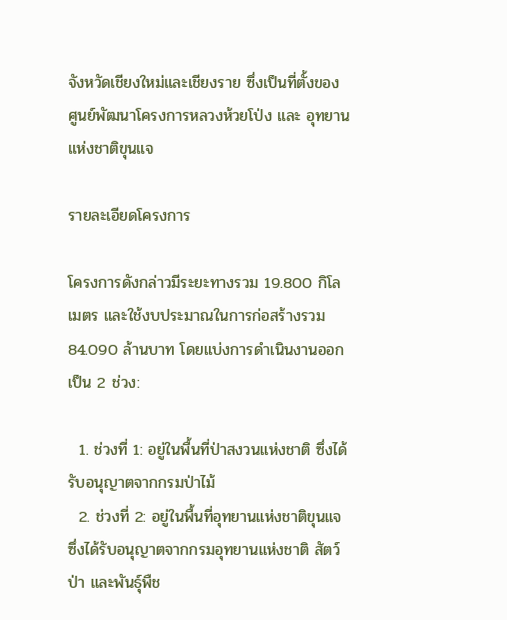จังหวัดเชียงใหม่และเชียงราย ซึ่งเป็นที่ตั้งของ ศูนย์พัฒนาโครงการหลวงห้วยโป่ง และ อุทยานแห่งชาติขุนแจ

รายละเอียดโครงการ

โครงการดังกล่าวมีระยะทางรวม 19.800 กิโลเมตร และใช้งบประมาณในการก่อสร้างรวม 84.090 ล้านบาท โดยแบ่งการดำเนินงานออกเป็น 2 ช่วง:

  1. ช่วงที่ 1: อยู่ในพื้นที่ป่าสงวนแห่งชาติ ซึ่งได้รับอนุญาตจากกรมป่าไม้
  2. ช่วงที่ 2: อยู่ในพื้นที่อุทยานแห่งชาติขุนแจ ซึ่งได้รับอนุญาตจากกรมอุทยานแห่งชาติ สัตว์ป่า และพันธุ์พืช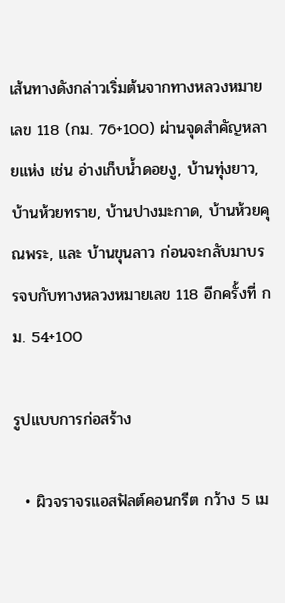เส้นทางดังกล่าวเริ่มต้นจากทางหลวงหมายเลข 118 (กม. 76+100) ผ่านจุดสำคัญหลายแห่ง เช่น อ่างเก็บน้ำดอยงู, บ้านทุ่งยาว, บ้านห้วยทราย, บ้านปางมะกาด, บ้านห้วยคุณพระ, และ บ้านขุนลาว ก่อนจะกลับมาบรรจบกับทางหลวงหมายเลข 118 อีกครั้งที่ กม. 54+100

รูปแบบการก่อสร้าง

  • ผิวจราจรแอสฟัลต์คอนกรีต กว้าง 5 เม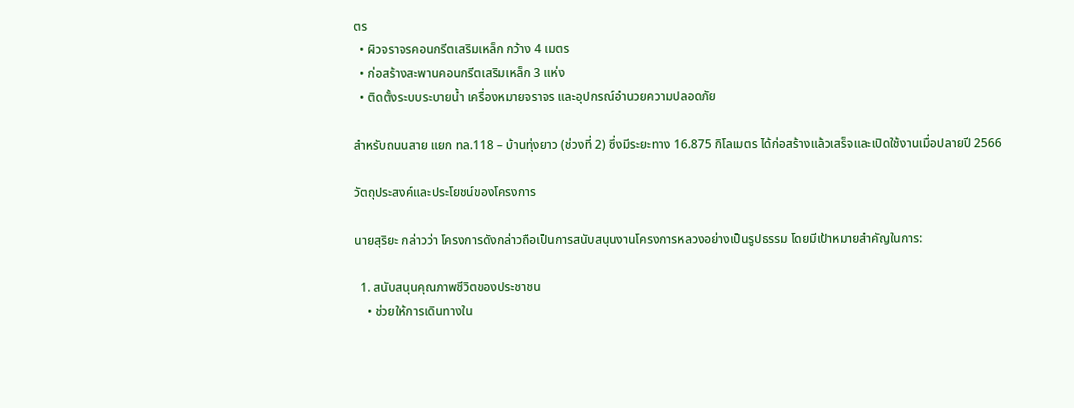ตร
  • ผิวจราจรคอนกรีตเสริมเหล็ก กว้าง 4 เมตร
  • ก่อสร้างสะพานคอนกรีตเสริมเหล็ก 3 แห่ง
  • ติดตั้งระบบระบายน้ำ เครื่องหมายจราจร และอุปกรณ์อำนวยความปลอดภัย

สำหรับถนนสาย แยก ทล.118 – บ้านทุ่งยาว (ช่วงที่ 2) ซึ่งมีระยะทาง 16.875 กิโลเมตร ได้ก่อสร้างแล้วเสร็จและเปิดใช้งานเมื่อปลายปี 2566

วัตถุประสงค์และประโยชน์ของโครงการ

นายสุริยะ กล่าวว่า โครงการดังกล่าวถือเป็นการสนับสนุนงานโครงการหลวงอย่างเป็นรูปธรรม โดยมีเป้าหมายสำคัญในการ:

  1. สนับสนุนคุณภาพชีวิตของประชาชน
    • ช่วยให้การเดินทางใน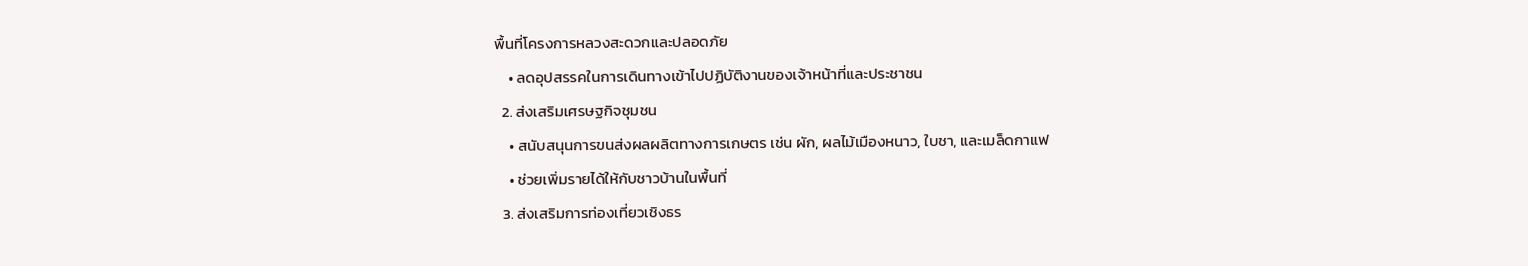พื้นที่โครงการหลวงสะดวกและปลอดภัย
    • ลดอุปสรรคในการเดินทางเข้าไปปฏิบัติงานของเจ้าหน้าที่และประชาชน
  2. ส่งเสริมเศรษฐกิจชุมชน
    • สนับสนุนการขนส่งผลผลิตทางการเกษตร เช่น ผัก, ผลไม้เมืองหนาว, ใบชา, และเมล็ดกาแฟ
    • ช่วยเพิ่มรายได้ให้กับชาวบ้านในพื้นที่
  3. ส่งเสริมการท่องเที่ยวเชิงธร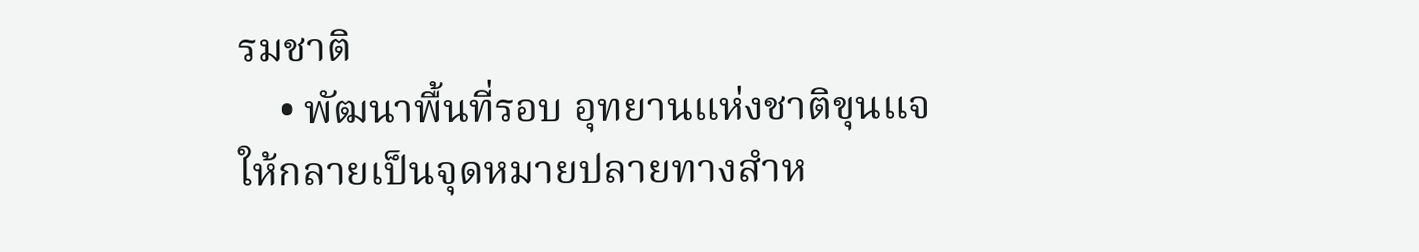รมชาติ
    • พัฒนาพื้นที่รอบ อุทยานแห่งชาติขุนแจ ให้กลายเป็นจุดหมายปลายทางสำห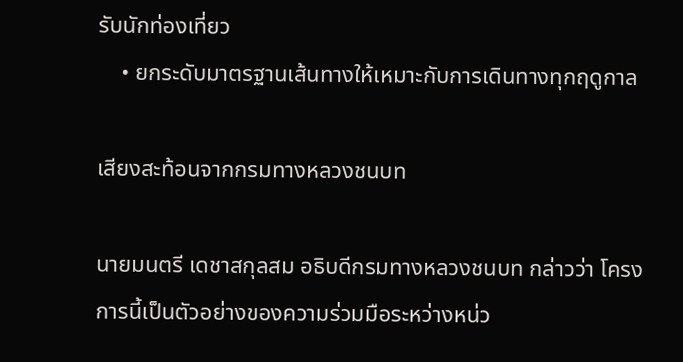รับนักท่องเที่ยว
    • ยกระดับมาตรฐานเส้นทางให้เหมาะกับการเดินทางทุกฤดูกาล

เสียงสะท้อนจากกรมทางหลวงชนบท

นายมนตรี เดชาสกุลสม อธิบดีกรมทางหลวงชนบท กล่าวว่า โครงการนี้เป็นตัวอย่างของความร่วมมือระหว่างหน่ว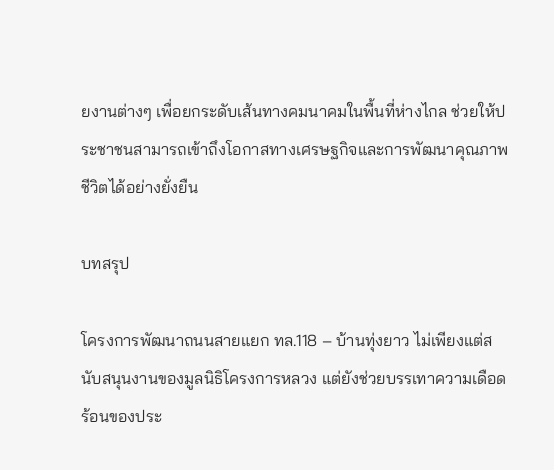ยงานต่างๆ เพื่อยกระดับเส้นทางคมนาคมในพื้นที่ห่างไกล ช่วยให้ประชาชนสามารถเข้าถึงโอกาสทางเศรษฐกิจและการพัฒนาคุณภาพชีวิตได้อย่างยั่งยืน

บทสรุป

โครงการพัฒนาถนนสายแยก ทล.118 – บ้านทุ่งยาว ไม่เพียงแต่สนับสนุนงานของมูลนิธิโครงการหลวง แต่ยังช่วยบรรเทาความเดือดร้อนของประ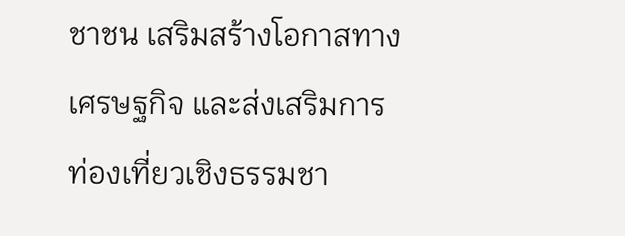ชาชน เสริมสร้างโอกาสทางเศรษฐกิจ และส่งเสริมการท่องเที่ยวเชิงธรรมชา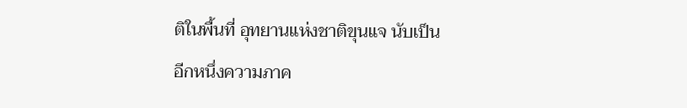ติในพื้นที่ อุทยานแห่งชาติขุนแจ นับเป็นอีกหนึ่งความภาค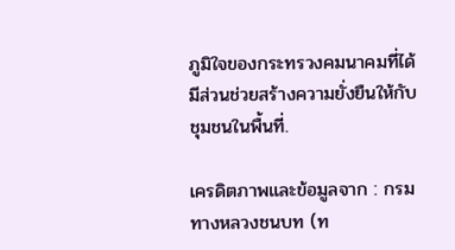ภูมิใจของกระทรวงคมนาคมที่ได้มีส่วนช่วยสร้างความยั่งยืนให้กับชุมชนในพื้นที่.

เครดิตภาพและข้อมูลจาก : กรมทางหลวงชนบท (ท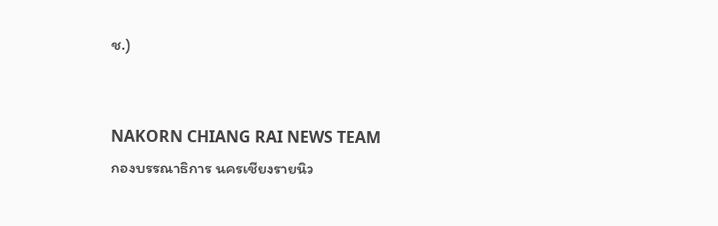ช.)


NAKORN CHIANG RAI NEWS TEAM
กองบรรณาธิการ นครเชียงรายนิว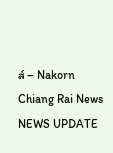ส์ – Nakorn Chiang Rai News
NEWS UPDATE